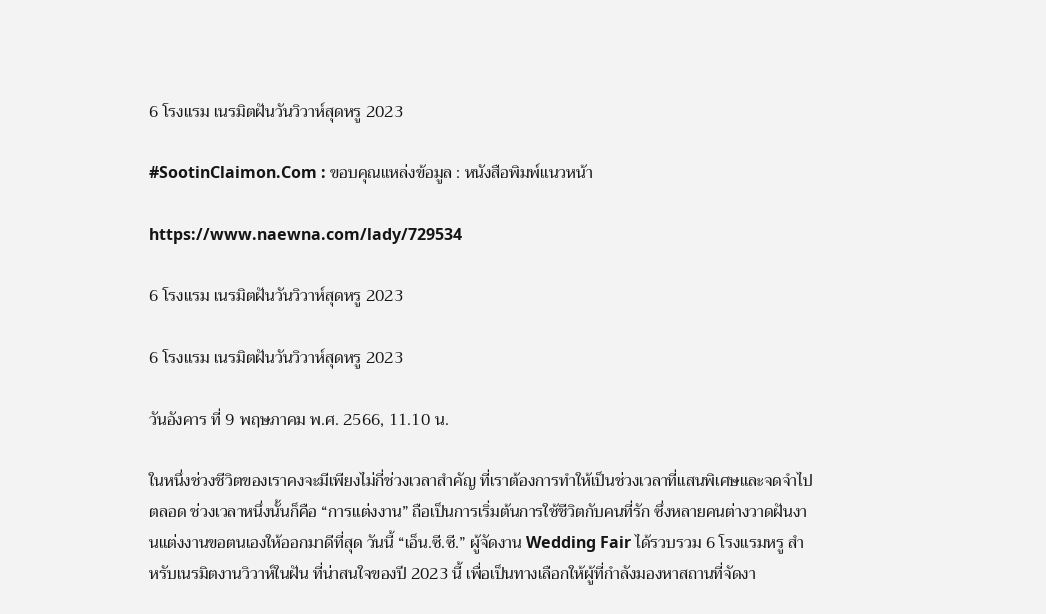6 โรงแรม เนรมิตฝันวันวิวาห์สุดหรู 2023

#SootinClaimon.Com : ขอบคุณแหล่งข้อมูล : หนังสือพิมพ์แนวหน้า

https://www.naewna.com/lady/729534

6 โรงแรม เนรมิตฝันวันวิวาห์สุดหรู 2023

6 โรงแรม เนรมิตฝันวันวิวาห์สุดหรู 2023

วันอังคาร ที่ 9 พฤษภาคม พ.ศ. 2566, 11.10 น.

ในหนึ่งช่วงชีวิตของเราคงจะมีเพียงไม่กี่ช่วงเวลาสำคัญ ที่เราต้องการทำให้เป็นช่วงเวลาที่แสนพิเศษและจดจำไปตลอด ช่วงเวลาหนึ่งนั้นก็คือ “การแต่งงาน” ถือเป็นการเริ่มต้นการใช้ชีวิตกับคนที่รัก ซึ่งหลายคนต่างวาดฝันงานแต่งงานขอตนเองให้ออกมาดีที่สุด วันนี้ “เอ็น.ซี.ซี.” ผู้จัดงาน Wedding Fair ได้รวบรวม 6 โรงแรมหรู สำหรับเนรมิตงานวิวาห์ในฝัน ที่น่าสนใจของปี 2023 นี้ เพื่อเป็นทางเลือกให้ผู้ที่กำลังมองหาสถานที่จัดงา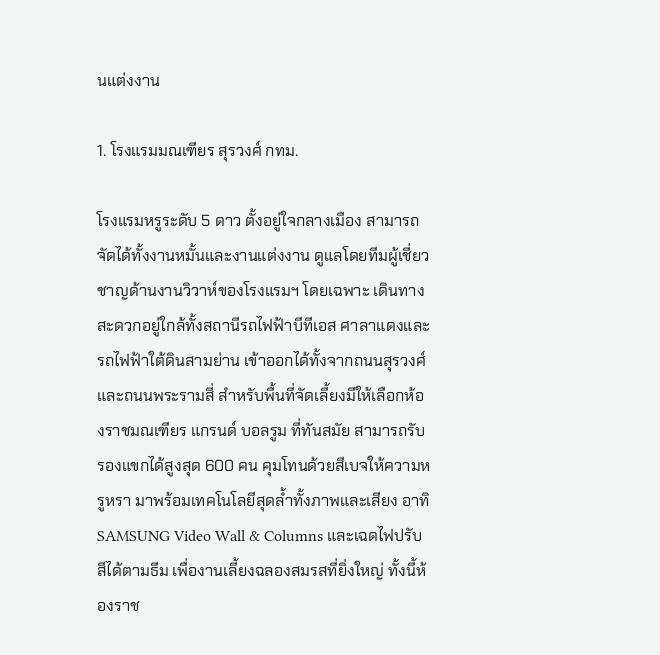นแต่งงาน

1. โรงแรมมณเฑียร สุรวงศ์ กทม.

โรงแรมหรูระดับ 5 ดาว ตั้งอยู่ใจกลางเมือง สามารถจัดได้ทั้งงานหมั้นและงานแต่งงาน ดูแลโดยทีมผู้เชี่ยวชาญด้านงานวิวาห์ของโรงแรมฯ โดยเฉพาะ เดินทางสะดวกอยู่ใกล้ทั้งสถานีรถไฟฟ้าบีทีเอส ศาลาแดงและรถไฟฟ้าใต้ดินสามย่าน เข้าออกได้ทั้งจากถนนสุรวงศ์ และถนนพระรามสี่ สำหรับพื้นที่จัดเลี้ยงมีให้เลือกห้องราชมณเฑียร แกรนด์ บอลรูม ที่ทันสมัย สามารถรับรองแขกได้สูงสุด 600 คน คุมโทนด้วยสีเบจให้ความหรูหรา มาพร้อมเทคโนโลยีสุดล้ำทั้งภาพและเสียง อาทิ SAMSUNG Video Wall & Columns และเฉดไฟปรับสีได้ตามธีม เพื่องานเลี้ยงฉลองสมรสที่ยิ่งใหญ่ ทั้งนี้ห้องราช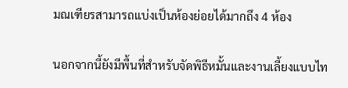มณเฑียรสามารถแบ่งเป็นห้องย่อยได้มากถึง 4 ห้อง

นอกจากนี้ยังมีพื้นที่สำหรับจัดพิธีหมั้นและงานเลี้ยงแบบไท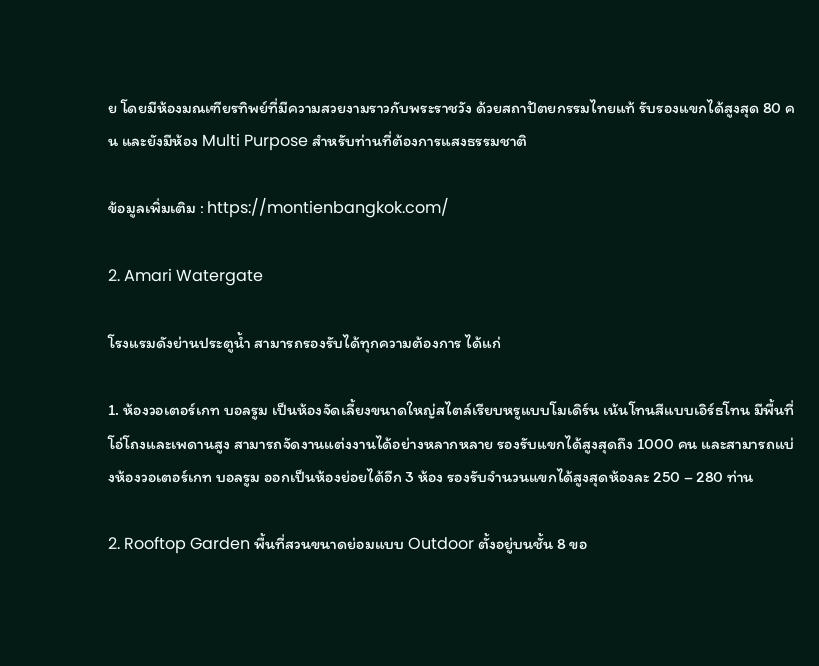ย โดยมีห้องมณเฑียรทิพย์ที่มีความสวยงามราวกับพระราชวัง ด้วยสถาปัตยกรรมไทยแท้ รับรองแขกได้สูงสุด 80 คน และยังมีห้อง Multi Purpose สำหรับท่านที่ต้องการแสงธรรมชาติ

ข้อมูลเพิ่มเติม : https://montienbangkok.com/

2. Amari Watergate

โรงแรมดังย่านประตูน้ำ สามารถรองรับได้ทุกความต้องการ ได้แก่

1. ห้องวอเตอร์เกท บอลรูม เป็นห้องจัดเลี้ยงขนาดใหญ่สไตล์เรียบหรูแบบโมเดิร์น เน้นโทนสีแบบเอิร์ธโทน มีพื้นที่โอ่โถงและเพดานสูง สามารถจัดงานแต่งงานได้อย่างหลากหลาย รองรับแขกได้สูงสุดถึง 1000 คน และสามารถแบ่งห้องวอเตอร์เกท บอลรูม ออกเป็นห้องย่อยได้อีก 3 ห้อง รองรับจำนวนแขกได้สูงสุดห้องละ 250 – 280 ท่าน

2. Rooftop Garden พื้นที่สวนขนาดย่อมแบบ Outdoor ตั้งอยู่บนชั้น 8 ขอ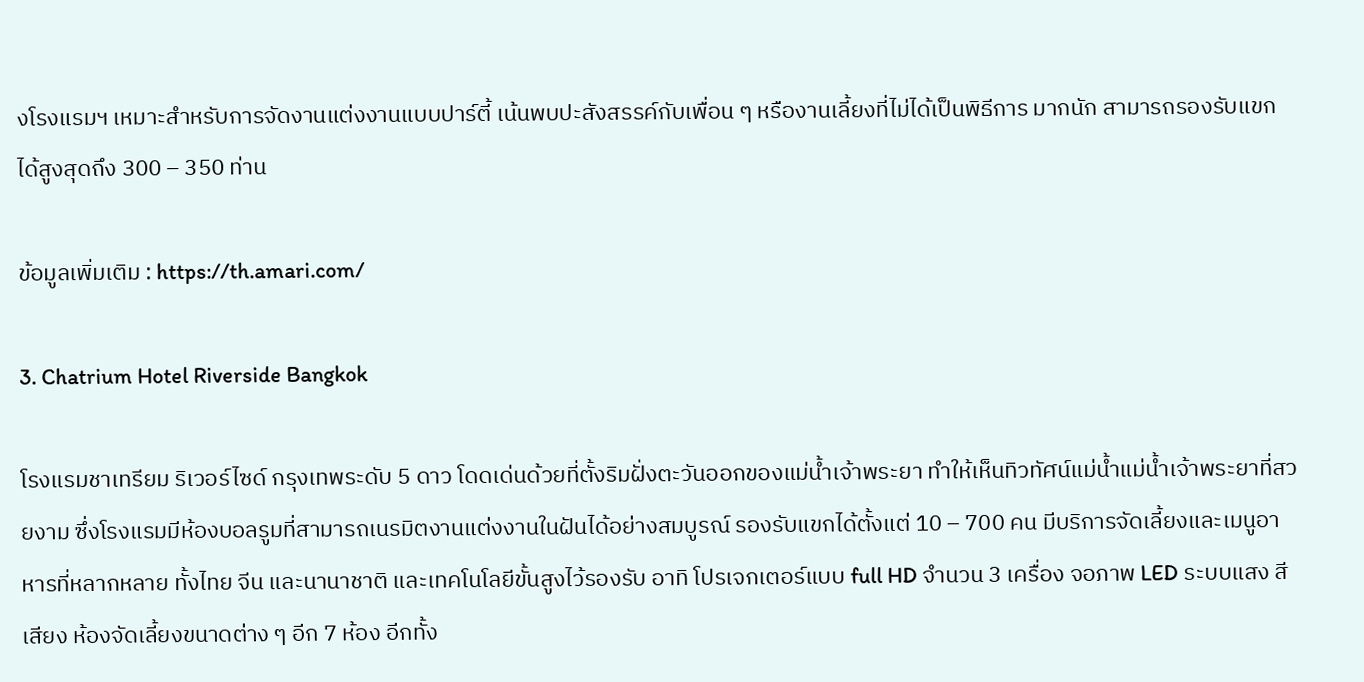งโรงแรมฯ เหมาะสำหรับการจัดงานแต่งงานแบบปาร์ตี้ เน้นพบปะสังสรรค์กับเพื่อน ๆ หรืองานเลี้ยงที่ไม่ได้เป็นพิธีการ มากนัก สามารถรองรับแขกได้สูงสุดถึง 300 – 350 ท่าน

ข้อมูลเพิ่มเติม : https://th.amari.com/

3. Chatrium Hotel Riverside Bangkok

โรงแรมชาเทรียม ริเวอร์ไซด์ กรุงเทพระดับ 5 ดาว โดดเด่นด้วยที่ตั้งริมฝั่งตะวันออกของแม่น้ำเจ้าพระยา ทำให้เห็นทิวทัศน์แม่น้ำแม่น้ำเจ้าพระยาที่สวยงาม ซึ่งโรงแรมมีห้องบอลรูมที่สามารถเนรมิตงานแต่งงานในฝันได้อย่างสมบูรณ์ รองรับแขกได้ตั้งแต่ 10 – 700 คน มีบริการจัดเลี้ยงและเมนูอาหารที่หลากหลาย ทั้งไทย จีน และนานาชาติ และเทคโนโลยีขั้นสูงไว้รองรับ อาทิ โปรเจกเตอร์แบบ full HD จำนวน 3 เครื่อง จอภาพ LED ระบบแสง สี เสียง ห้องจัดเลี้ยงขนาดต่าง ๆ อีก 7 ห้อง อีกทั้ง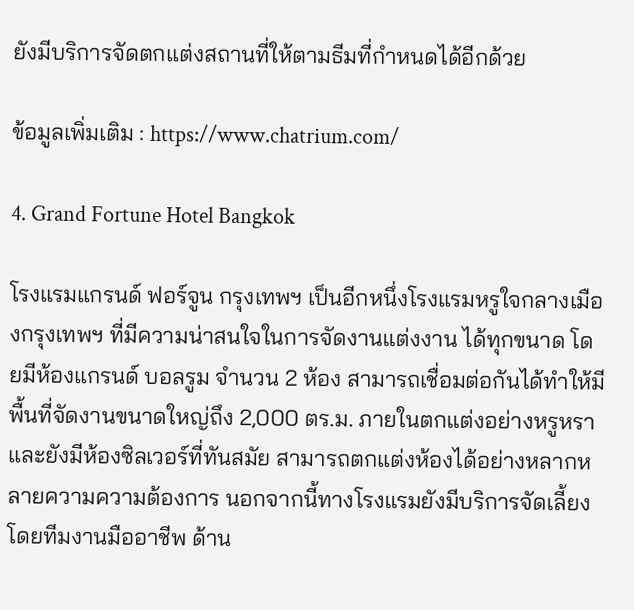ยังมีบริการจัดตกแต่งสถานที่ให้ตามธีมที่กำหนดได้อีกด้วย

ข้อมูลเพิ่มเติม : https://www.chatrium.com/

4. Grand Fortune Hotel Bangkok

โรงแรมแกรนด์ ฟอร์จูน กรุงเทพฯ เป็นอีกหนึ่งโรงแรมหรูใจกลางเมืองกรุงเทพฯ ที่มีความน่าสนใจในการจัดงานแต่งงาน ได้ทุกขนาด โดยมีห้องแกรนด์ บอลรูม จำนวน 2 ห้อง สามารถเชื่อมต่อกันได้ทำให้มีพื้นที่จัดงานขนาดใหญ่ถึง 2,000 ตร.ม. ภายในตกแต่งอย่างหรูหรา และยังมีห้องซิลเวอร์ที่ทันสมัย สามารถตกแต่งห้องได้อย่างหลากหลายความความต้องการ นอกจากนี้ทางโรงแรมยังมีบริการจัดเลี้ยงโดยทีมงานมืออาชีพ ด้าน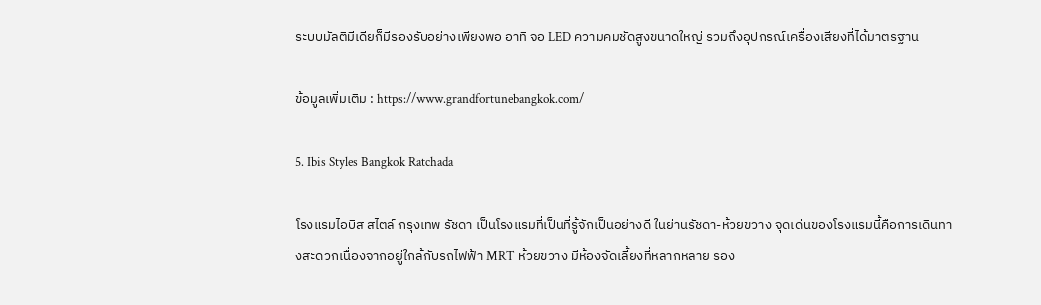ระบบมัลติมีเดียก็มีรองรับอย่างเพียงพอ อาทิ จอ LED ความคมชัดสูงขนาดใหญ่ รวมถึงอุปกรณ์เครื่องเสียงที่ได้มาตรฐาน

ข้อมูลเพิ่มเติม : https://www.grandfortunebangkok.com/

5. Ibis Styles Bangkok Ratchada

โรงแรมไอบิส สไตล์ กรุงเทพ รัชดา เป็นโรงแรมที่เป็นที่รู้จักเป็นอย่างดี ในย่านรัชดา-ห้วยขวาง จุดเด่นของโรงแรมนี้คือการเดินทางสะดวกเนื่องจากอยู่ใกล้กับรถไฟฟ้า MRT ห้วยขวาง มีห้องจัดเลี้ยงที่หลากหลาย รอง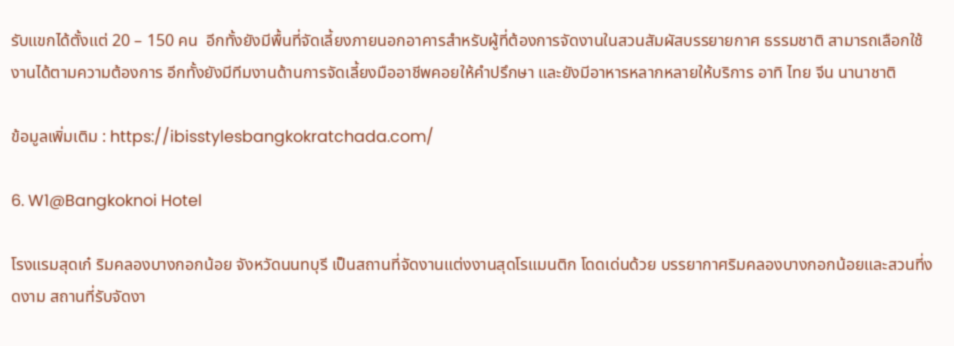รับแขกได้ตั้งแต่ 20 – 150 คน  อีกทั้งยังมีพื้นที่จัดเลี้ยงภายนอกอาคารสำหรับผู้ที่ต้องการจัดงานในสวนสัมผัสบรรยายกาศ ธรรมชาติ สามารถเลือกใช้งานได้ตามความต้องการ อีกทั้งยังมีทีมงานด้านการจัดเลี้ยงมืออาชีพคอยให้คำปรึกษา และยังมีอาหารหลากหลายให้บริการ อาทิ ไทย จีน นานาชาติ

ข้อมูลเพิ่มเติม : https://ibisstylesbangkokratchada.com/

6. W1@Bangkoknoi Hotel

โรงแรมสุดเก๋ ริมคลองบางกอกน้อย จังหวัดนนทบุรี เป็นสถานที่จัดงานแต่งงานสุดโรแมนติก โดดเด่นด้วย บรรยากาศริมคลองบางกอกน้อยและสวนที่งดงาม สถานที่รับจัดงา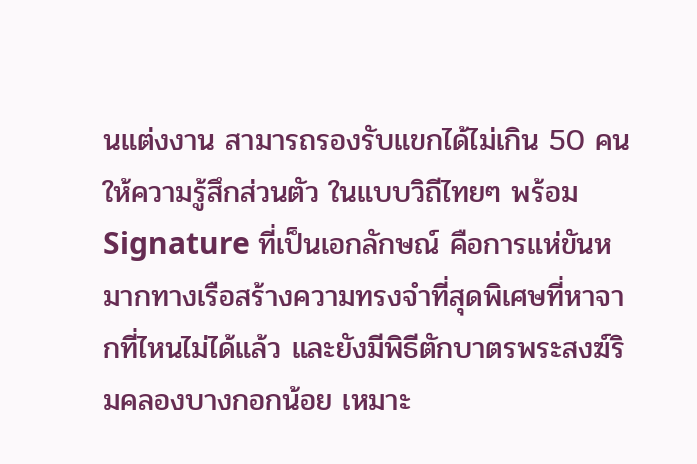นแต่งงาน สามารถรองรับแขกได้ไม่เกิน 50 คน ให้ความรู้สึกส่วนตัว ในแบบวิถีไทยๆ พร้อม Signature ที่เป็นเอกลักษณ์ คือการแห่ขันหมากทางเรือสร้างความทรงจำที่สุดพิเศษที่หาจากที่ไหนไม่ได้แล้ว และยังมีพิธีตักบาตรพระสงฆ์ริมคลองบางกอกน้อย เหมาะ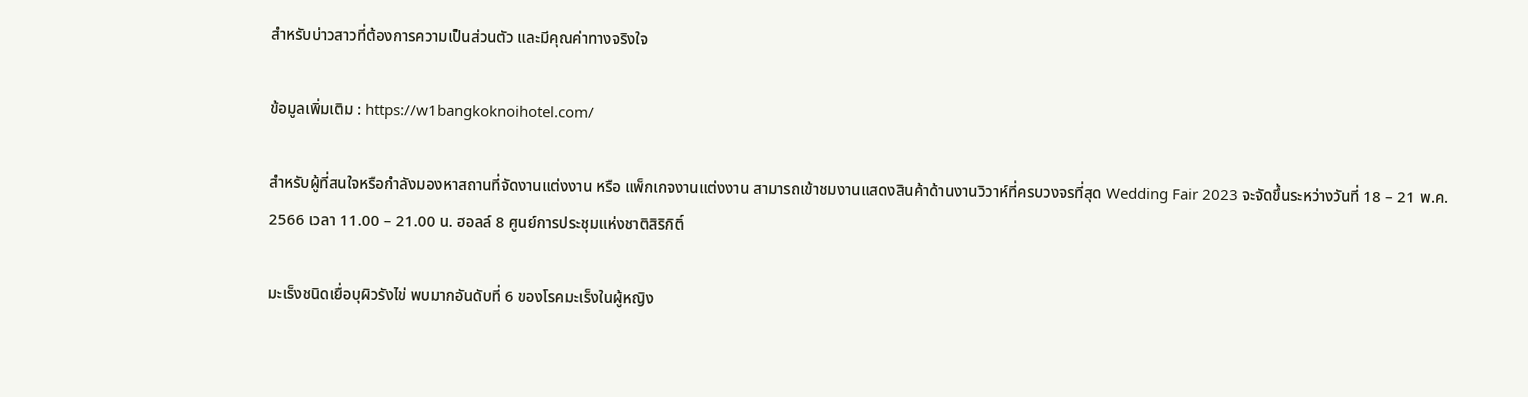สำหรับบ่าวสาวที่ต้องการความเป็นส่วนตัว และมีคุณค่าทางจริงใจ

ข้อมูลเพิ่มเติม : https://w1bangkoknoihotel.com/

สำหรับผู้ที่สนใจหรือกำลังมองหาสถานที่จัดงานแต่งงาน หรือ แพ็กเกจงานแต่งงาน สามารถเข้าชมงานแสดงสินค้าด้านงานวิวาห์ที่ครบวงจรที่สุด Wedding Fair 2023 จะจัดขึ้นระหว่างวันที่ 18 – 21 พ.ค. 2566 เวลา 11.00 – 21.00 น. ฮอลล์ 8 ศูนย์การประชุมแห่งชาติสิริกิติ์

มะเร็งชนิดเยื่อบุผิวรังไข่ พบมากอันดับที่ 6 ของโรคมะเร็งในผู้หญิง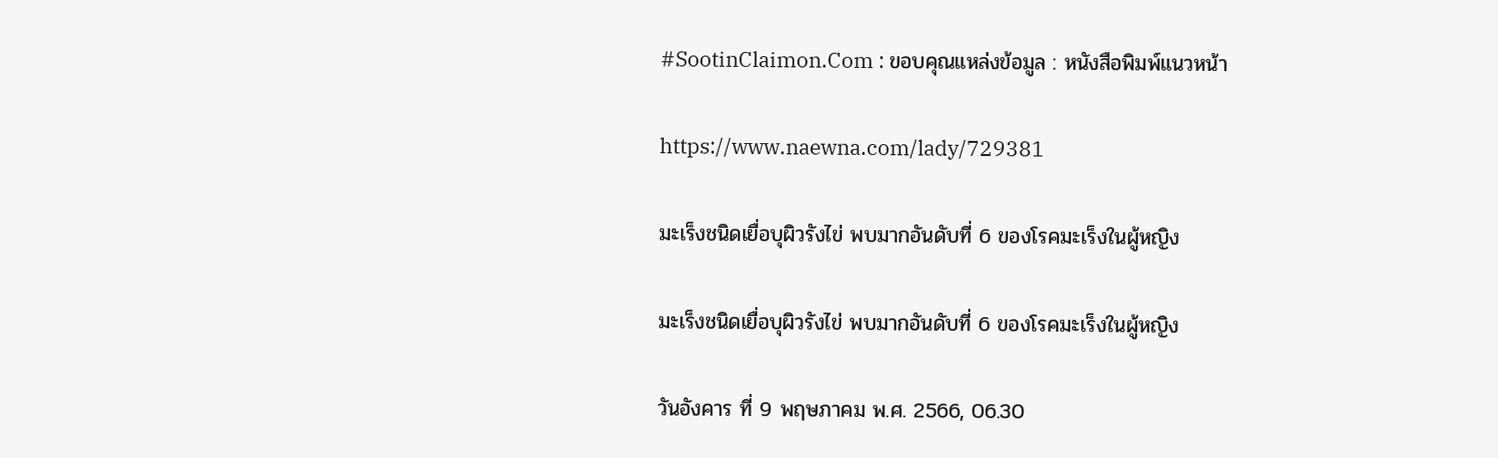#SootinClaimon.Com : ขอบคุณแหล่งข้อมูล : หนังสือพิมพ์แนวหน้า

https://www.naewna.com/lady/729381

มะเร็งชนิดเยื่อบุผิวรังไข่ พบมากอันดับที่ 6 ของโรคมะเร็งในผู้หญิง

มะเร็งชนิดเยื่อบุผิวรังไข่ พบมากอันดับที่ 6 ของโรคมะเร็งในผู้หญิง

วันอังคาร ที่ 9 พฤษภาคม พ.ศ. 2566, 06.30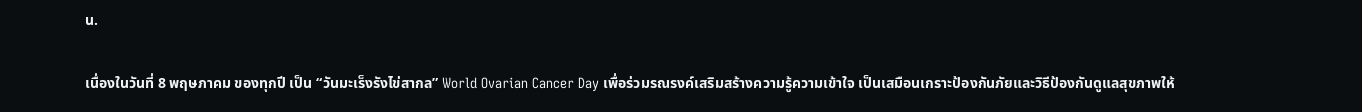น.

เนื่องในวันที่ 8 พฤษภาคม ของทุกปี เป็น “วันมะเร็งรังไข่สากล” World Ovarian Cancer Day เพื่อร่วมรณรงค์เสริมสร้างความรู้ความเข้าใจ เป็นเสมือนเกราะป้องกันภัยและวิธีป้องกันดูแลสุขภาพให้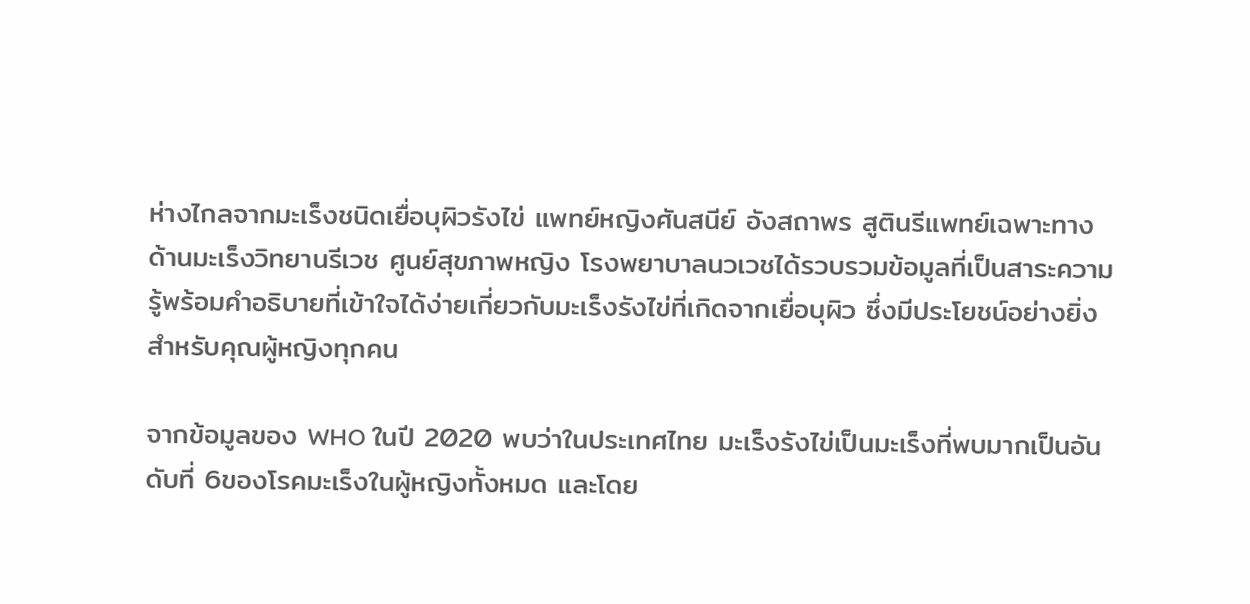ห่างไกลจากมะเร็งชนิดเยื่อบุผิวรังไข่ แพทย์หญิงศันสนีย์ อังสถาพร สูตินรีแพทย์เฉพาะทางด้านมะเร็งวิทยานรีเวช ศูนย์สุขภาพหญิง โรงพยาบาลนวเวชได้รวบรวมข้อมูลที่เป็นสาระความรู้พร้อมคำอธิบายที่เข้าใจได้ง่ายเกี่ยวกับมะเร็งรังไข่ที่เกิดจากเยื่อบุผิว ซึ่งมีประโยชน์อย่างยิ่งสำหรับคุณผู้หญิงทุกคน

จากข้อมูลของ WHO ในปี 2020 พบว่าในประเทศไทย มะเร็งรังไข่เป็นมะเร็งที่พบมากเป็นอันดับที่ 6ของโรคมะเร็งในผู้หญิงทั้งหมด และโดย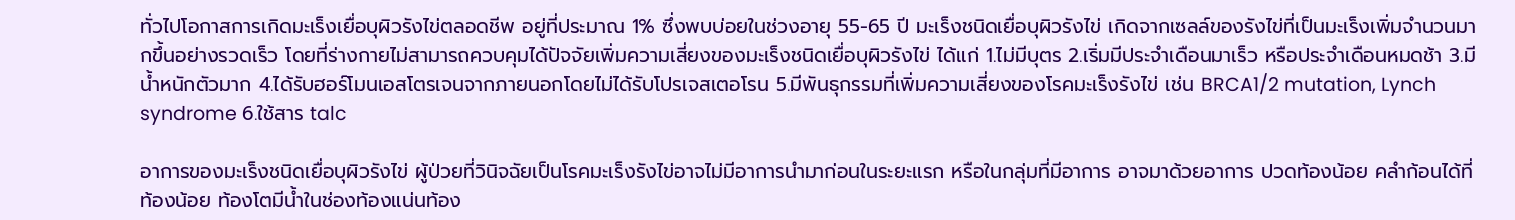ทั่วไปโอกาสการเกิดมะเร็งเยื่อบุผิวรังไข่ตลอดชีพ อยู่ที่ประมาณ 1% ซึ่งพบบ่อยในช่วงอายุ 55-65 ปี มะเร็งชนิดเยื่อบุผิวรังไข่ เกิดจากเซลล์ของรังไข่ที่เป็นมะเร็งเพิ่มจำนวนมากขึ้นอย่างรวดเร็ว โดยที่ร่างกายไม่สามารถควบคุมได้ปัจจัยเพิ่มความเสี่ยงของมะเร็งชนิดเยื่อบุผิวรังไข่ ได้แก่ 1.ไม่มีบุตร 2.เริ่มมีประจำเดือนมาเร็ว หรือประจำเดือนหมดช้า 3.มีน้ำหนักตัวมาก 4.ได้รับฮอร์โมนเอสโตรเจนจากภายนอกโดยไม่ได้รับโปรเจสเตอโรน 5.มีพันธุกรรมที่เพิ่มความเสี่ยงของโรคมะเร็งรังไข่ เช่น BRCA1/2 mutation, Lynch syndrome 6.ใช้สาร talc

อาการของมะเร็งชนิดเยื่อบุผิวรังไข่ ผู้ป่วยที่วินิจฉัยเป็นโรคมะเร็งรังไข่อาจไม่มีอาการนำมาก่อนในระยะแรก หรือในกลุ่มที่มีอาการ อาจมาด้วยอาการ ปวดท้องน้อย คลำก้อนได้ที่ท้องน้อย ท้องโตมีน้ำในช่องท้องแน่นท้อง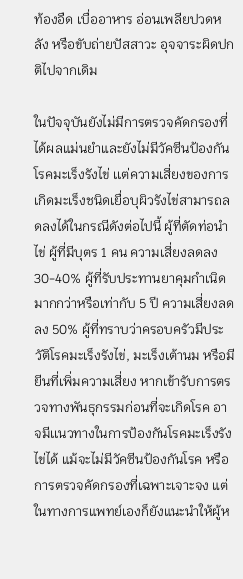ท้องอืด เบื่ออาหาร อ่อนเพลียปวดหลัง หรือขับถ่ายปัสสาวะ อุจจาระผิดปกติไปจากเดิม

ในปัจจุบันยังไม่มีการตรวจคัดกรองที่ได้ผลแม่นยำและยังไม่มีวัคซีนป้องกันโรคมะเร็งรังไข่ เเต่ความเสี่ยงของการเกิดมะเร็งชนิดเยื่อบุผิวรังไข่สามารถลดลงได้ในกรณีดังต่อไปนี้ ผู้ที่ตัดท่อนำไข่ ผู้ที่มีบุตร 1 คน ความเสี่ยงลดลง 30-40% ผู้ที่รับประทานยาคุมกำเนิด มากกว่าหรือเท่ากับ 5 ปี ความเสี่ยงลดลง 50% ผู้ที่ทราบว่าครอบครัวมีประวัติโรคมะเร็งรังไข่, มะเร็งเต้านม หรือมียีนที่เพิ่มความเสี่ยง หากเข้ารับการตรวจทางพันธุกรรมก่อนที่จะเกิดโรค อาจมีเเนวทางในการป้องกันโรคมะเร็งรังไข่ได้ แม้จะไม่มีวัคซีนป้องกันโรค หรือการตรวจคัดกรองที่เฉพาะเจาะจง แต่ในทางการแพทย์เองก็ยังแนะนำให้ผู้ห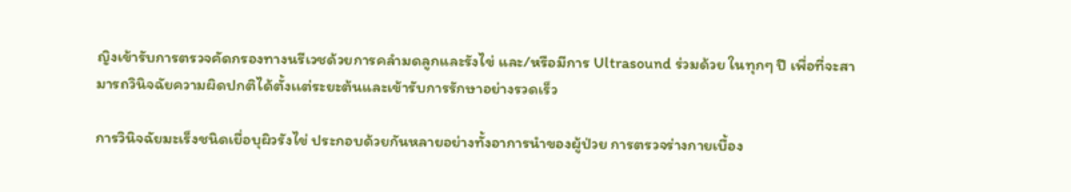ญิงเข้ารับการตรวจคัดกรองทางนรีเวชด้วยการคลำมดลูกและรังไข่ และ/หรือมีการ Ultrasound ร่วมด้วย ในทุกๆ ปี เพื่อที่จะสามารถวินิจฉัยความผิดปกติได้ตั้งเเต่ระยะต้นและเข้ารับการรักษาอย่างรวดเร็ว

การวินิจฉัยมะเร็งชนิดเยื่อบุผิวรังไข่ ประกอบด้วยกันหลายอย่างทั้งอาการนำของผู้ป่วย การตรวจร่างกายเบื้อง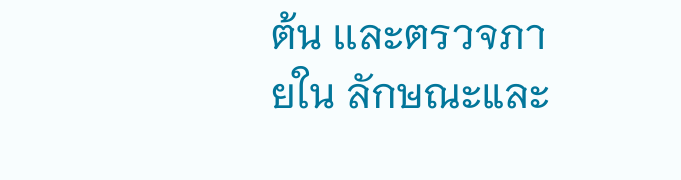ต้น เเละตรวจภายใน ลักษณะและ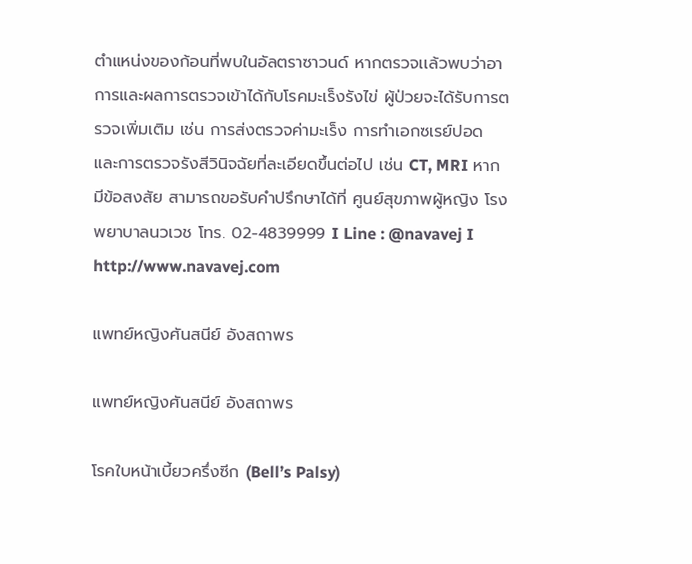ตำแหน่งของก้อนที่พบในอัลตราซาวนด์ หากตรวจเเล้วพบว่าอาการและผลการตรวจเข้าได้กับโรคมะเร็งรังไข่ ผู้ป่วยจะได้รับการตรวจเพิ่มเติม เช่น การส่งตรวจค่ามะเร็ง การทำเอกซเรย์ปอด และการตรวจรังสีวินิจฉัยที่ละเอียดขึ้นต่อไป เช่น CT, MRI หากมีข้อสงสัย สามารถขอรับคำปรึกษาได้ที่ ศูนย์สุขภาพผู้หญิง โรงพยาบาลนวเวช โทร. 02-4839999 I Line : @navavej I http://www.navavej.com

แพทย์หญิงศันสนีย์ อังสถาพร

แพทย์หญิงศันสนีย์ อังสถาพร

โรคใบหน้าเบี้ยวครึ่งซีก (Bell’s Palsy)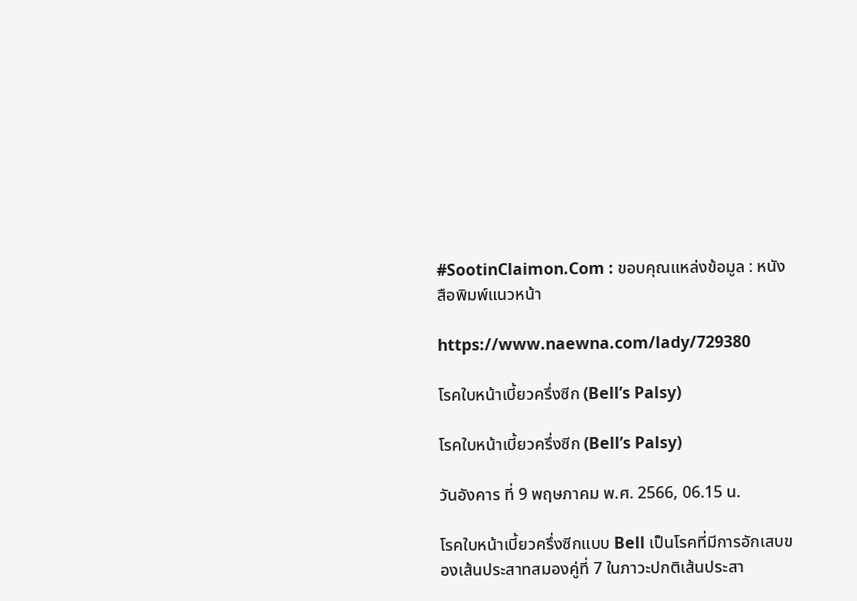#SootinClaimon.Com : ขอบคุณแหล่งข้อมูล : หนังสือพิมพ์แนวหน้า

https://www.naewna.com/lady/729380

โรคใบหน้าเบี้ยวครึ่งซีก (Bell’s Palsy)

โรคใบหน้าเบี้ยวครึ่งซีก (Bell’s Palsy)

วันอังคาร ที่ 9 พฤษภาคม พ.ศ. 2566, 06.15 น.

โรคใบหน้าเบี้ยวครึ่งซีกแบบ Bell เป็นโรคที่มีการอักเสบของเส้นประสาทสมองคู่ที่ 7 ในภาวะปกติเส้นประสา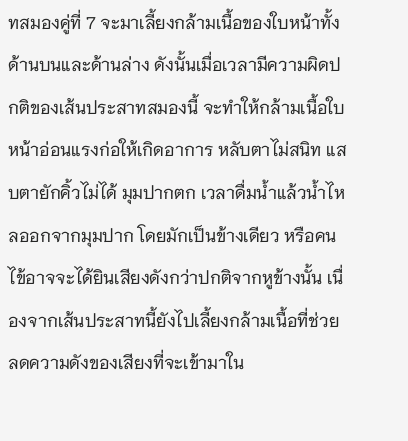ทสมองคู่ที่ 7 จะมาเลี้ยงกล้ามเนื้อของใบหน้าทั้งด้านบนและด้านล่าง ดังนั้นเมื่อเวลามีความผิดปกติของเส้นประสาทสมองนี้ จะทำให้กล้ามเนื้อใบหน้าอ่อนแรงก่อให้เกิดอาการ หลับตาไม่สนิท แสบตายักคิ้วไม่ได้ มุมปากตก เวลาดื่มน้ำแล้วน้ำไหลออกจากมุมปาก โดยมักเป็นข้างเดียว หรือคนไข้อาจจะได้ยินเสียงดังกว่าปกติจากหูข้างนั้น เนื่องจากเส้นประสาทนี้ยังไปเลี้ยงกล้ามเนื้อที่ช่วยลดความดังของเสียงที่จะเข้ามาใน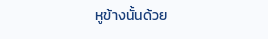หูข้างนั้นด้วย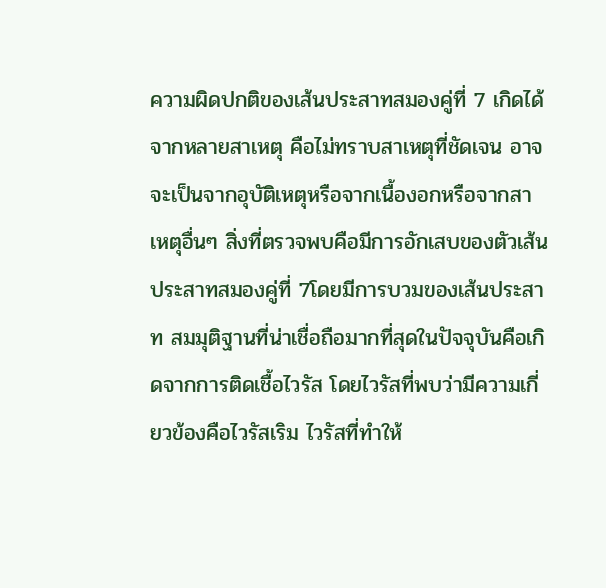ความผิดปกติของเส้นประสาทสมองคู่ที่ 7 เกิดได้จากหลายสาเหตุ คือไม่ทราบสาเหตุที่ชัดเจน อาจจะเป็นจากอุบัติเหตุหรือจากเนื้องอกหรือจากสาเหตุอื่นๆ สิ่งที่ตรวจพบคือมีการอักเสบของตัวเส้นประสาทสมองคู่ที่ 7โดยมีการบวมของเส้นประสาท สมมุติฐานที่น่าเชื่อถือมากที่สุดในปัจจุบันคือเกิดจากการติดเชื้อไวรัส โดยไวรัสที่พบว่ามีความเกี่ยวข้องคือไวรัสเริม ไวรัสที่ทำให้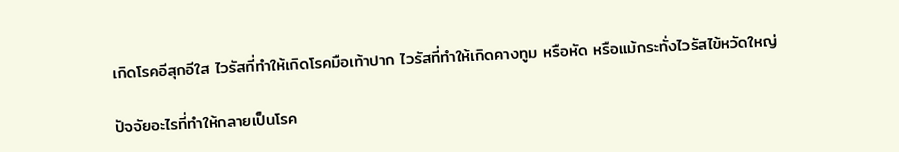เกิดโรคอีสุกอีใส ไวรัสที่ทำให้เกิดโรคมือเท้าปาก ไวรัสที่ทำให้เกิดคางทูม หรือหัด หรือแม้กระทั่งไวรัสไข้หวัดใหญ่

ปัจจัยอะไรที่ทำให้กลายเป็นโรค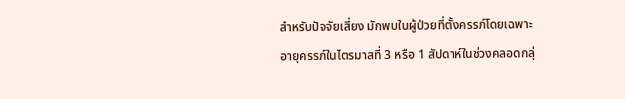สำหรับปัจจัยเสี่ยง มักพบในผู้ป่วยที่ตั้งครรภ์โดยเฉพาะอายุครรภ์ในไตรมาสที่ 3 หรือ 1 สัปดาห์ในช่วงคลอดกลุ่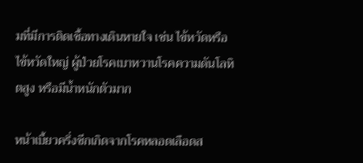มที่มีการติดเชื้อทางเดินหายใจ เช่น ไข้หวัดหรือไข้หวัดใหญ่ ผู้ป่วยโรคเบาหวานโรคความดันโลหิตสูง หรือมีน้ำหนักตัวมาก

หน้าเบี้ยวครึ่งซีกเกิดจากโรคหลอดเลือดส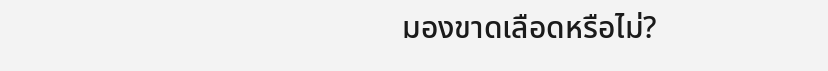มองขาดเลือดหรือไม่?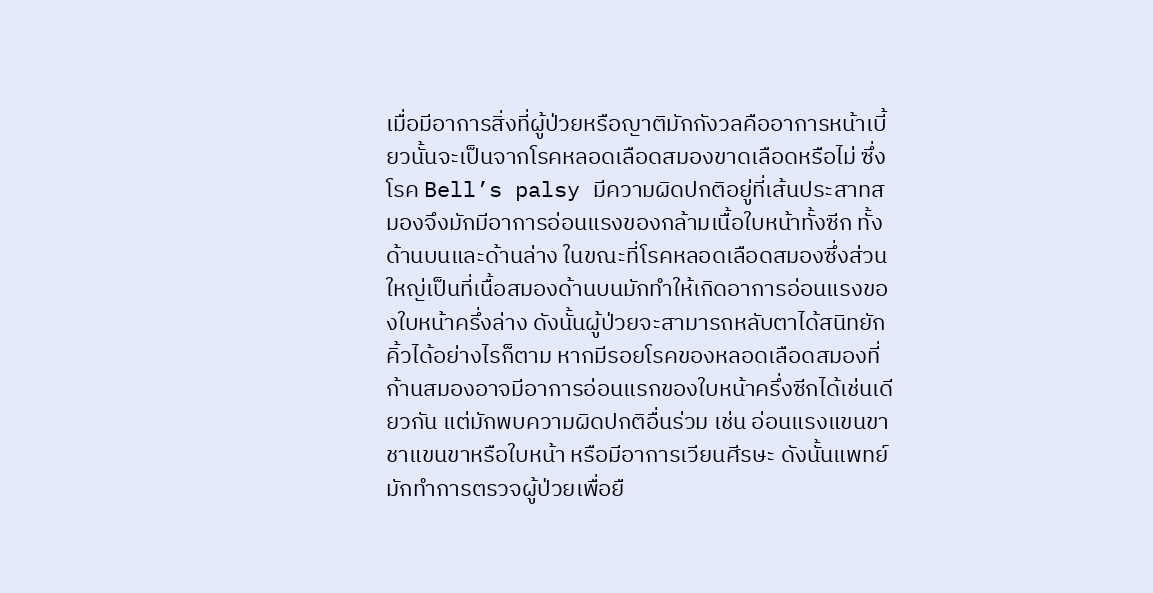เมื่อมีอาการสิ่งที่ผู้ป่วยหรือญาติมักกังวลคืออาการหน้าเบี้ยวนั้นจะเป็นจากโรคหลอดเลือดสมองขาดเลือดหรือไม่ ซึ่งโรค Bell’s palsy มีความผิดปกติอยู่ที่เส้นประสาทสมองจึงมักมีอาการอ่อนแรงของกล้ามเนื้อใบหน้าทั้งซีก ทั้งด้านบนและด้านล่าง ในขณะที่โรคหลอดเลือดสมองซึ่งส่วนใหญ่เป็นที่เนื้อสมองด้านบนมักทำให้เกิดอาการอ่อนแรงของใบหน้าครึ่งล่าง ดังนั้นผู้ป่วยจะสามารถหลับตาได้สนิทยักคิ้วได้อย่างไรก็ตาม หากมีรอยโรคของหลอดเลือดสมองที่ก้านสมองอาจมีอาการอ่อนแรกของใบหน้าครึ่งซีกได้เช่นเดียวกัน แต่มักพบความผิดปกติอื่นร่วม เช่น อ่อนแรงแขนขา ชาแขนขาหรือใบหน้า หรือมีอาการเวียนศีรษะ ดังนั้นแพทย์ มักทำการตรวจผู้ป่วยเพื่อยื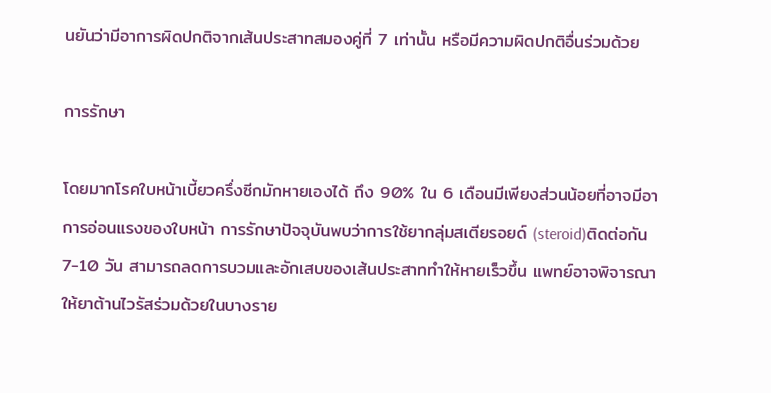นยันว่ามีอาการผิดปกติจากเส้นประสาทสมองคู่ที่ 7 เท่านั้น หรือมีความผิดปกติอื่นร่วมด้วย

การรักษา

โดยมากโรคใบหน้าเบี้ยวครึ่งซีกมักหายเองได้ ถึง 90% ใน 6 เดือนมีเพียงส่วนน้อยที่อาจมีอาการอ่อนแรงของใบหน้า การรักษาปัจจุบันพบว่าการใช้ยากลุ่มสเตียรอยด์ (steroid)ติดต่อกัน 7-10 วัน สามารถลดการบวมและอักเสบของเส้นประสาททำให้หายเร็วขึ้น แพทย์อาจพิจารณาให้ยาต้านไวรัสร่วมด้วยในบางราย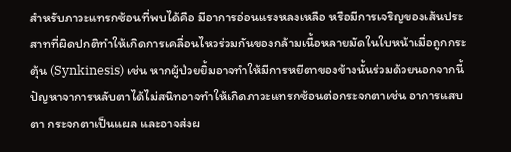สำหรับภาวะแทรกซ้อนที่พบได้คือ มีอาการอ่อนแรงหลงเหลือ หรือมีการเจริญของเส้นประสาทที่ผิดปกติทำให้เกิดการเคลื่อนไหวร่วมกันของกล้ามเนื้อหลายมัดในใบหน้าเมื่อถูกกระตุ้น (Synkinesis) เช่น หากผู้ป่วยยิ้มอาจทำให้มีการหยีตาของข้างนั้นร่วมด้วยนอกจากนี้ปัญหาจาการหลับตาได้ไม่สนิทอาจทำให้เกิดภาวะแทรกซ้อนต่อกระจกตาเช่น อาการแสบตา กระจกตาเป็นแผล และอาจส่งผ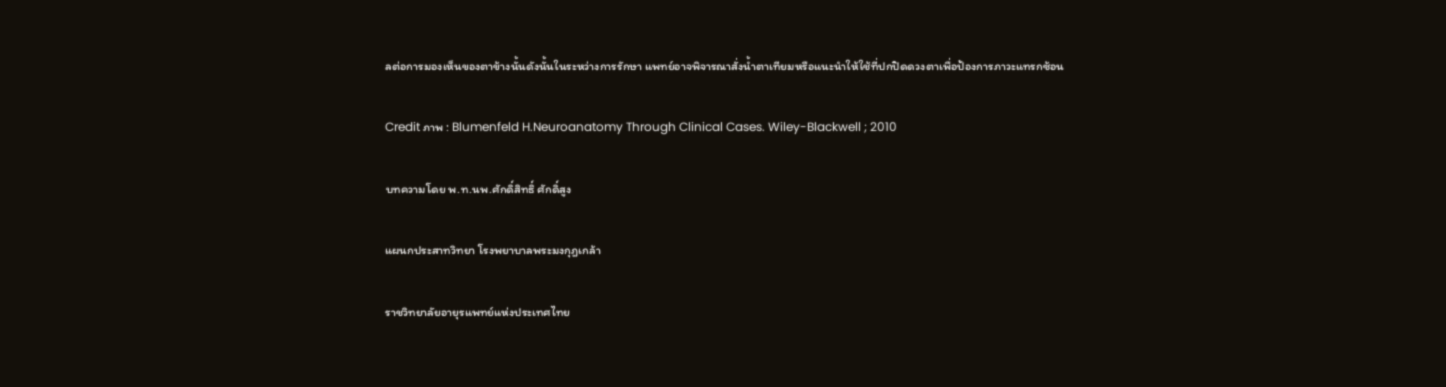ลต่อการมองเห็นของตาข้างนั้นดังนั้นในระหว่างการรักษา แพทย์อาจพิจารณาสั่งน้ำตาเทียมหรือแนะนำให้ใช้ที่ปกปิดดวงตาเพื่อป้องการภาวะแทรกซ้อน

Credit ภาพ : Blumenfeld H.Neuroanatomy Through Clinical Cases. Wiley-Blackwell ; 2010

บทความโดย พ.ท.นพ.ศักดิ์สิทธิ์ ศักดิ์สูง

แผนกประสาทวิทยา โรงพยาบาลพระมงกุฎเกล้า

ราชวิทยาลัยอายุรแพทย์แห่งประเทศไทย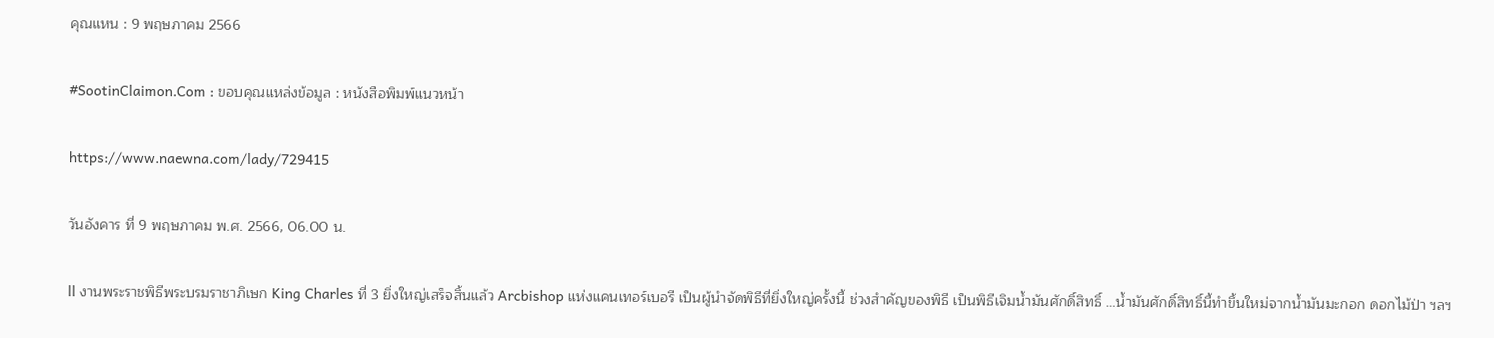คุณแหน : 9 พฤษภาคม 2566

#SootinClaimon.Com : ขอบคุณแหล่งข้อมูล : หนังสือพิมพ์แนวหน้า

https://www.naewna.com/lady/729415

วันอังคาร ที่ 9 พฤษภาคม พ.ศ. 2566, 06.00 น.

ll งานพระราชพิธีพระบรมราชาภิเษก King Charles ที่ 3 ยิ่งใหญ่เสร็จสิ้นแล้ว Arcbishop แห่งแคนเทอร์เบอรี เป็นผู้นำจัดพิธีที่ยิ่งใหญ่ครั้งนี้ ช่วงสำคัญของพิธี เป็นพิธีเจิมน้ำมันศักดิ์สิทธิ์ …น้ำมันศักดิ์สิทธิ์นี้ทำขึ้นใหม่จากน้ำมันมะกอก ดอกไม้ป่า ฯลฯ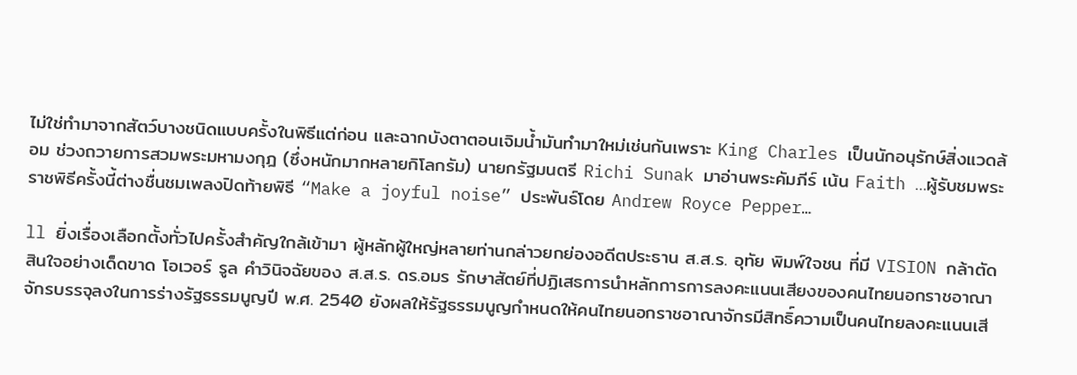ไม่ใช่ทำมาจากสัตว์บางชนิดแบบครั้งในพิธีแต่ก่อน และฉากบังตาตอนเจิมน้ำมันทำมาใหม่เช่นกันเพราะ King Charles เป็นนักอนุรักษ์สิ่งแวดล้อม ช่วงถวายการสวมพระมหามงกุฎ (ซึ่งหนักมากหลายกิโลกรัม) นายกรัฐมนตรี Richi Sunak มาอ่านพระคัมภีร์ เน้น Faith …ผู้รับชมพระราชพิธีครั้งนี้ต่างชื่นชมเพลงปิดท้ายพิธี “Make a joyful noise” ประพันธ์โดย Andrew Royce Pepper…

ll ยิ่งเรื่องเลือกตั้งทั่วไปครั้งสำคัญใกล้เข้ามา ผู้หลักผู้ใหญ่หลายท่านกล่าวยกย่องอดีตประธาน ส.ส.ร. อุทัย พิมพ์ใจชน ที่มี VISION กล้าตัดสินใจอย่างเด็ดขาด โอเวอร์ รูล คำวินิจฉัยของ ส.ส.ร. ดร.อมร รักษาสัตย์ที่ปฏิเสธการนำหลักการการลงคะแนนเสียงของคนไทยนอกราชอาณาจักรบรรจุลงในการร่างรัฐธรรมนูญปี พ.ศ. 2540 ยังผลให้รัฐธรรมนูญกำหนดให้คนไทยนอกราชอาณาจักรมีสิทธิ์ความเป็นคนไทยลงคะแนนเสี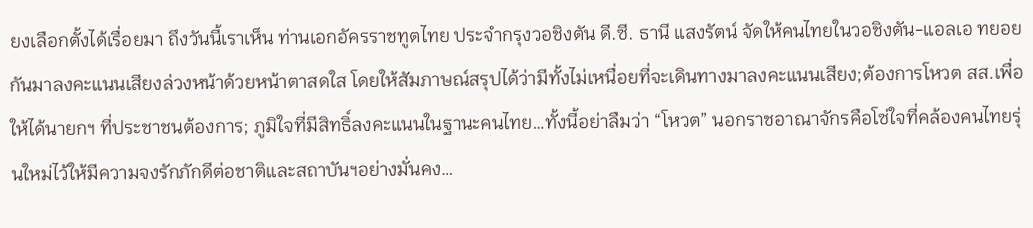ยงเลือกตั้งได้เรื่อยมา ถึงวันนี้เราเห็น ท่านเอกอัครราชทูตไทย ประจำกรุงวอชิงตัน ดี.ซี. ธานี แสงรัตน์ จัดให้คนไทยในวอชิงตัน-แอลเอ ทยอยกันมาลงคะแนนเสียงล่วงหน้าด้วยหน้าตาสดใส โดยให้สัมภาษณ์สรุปได้ว่ามีทั้งไม่เหนื่อยที่จะเดินทางมาลงคะแนนเสียง;ต้องการโหวต สส.เพื่อให้ได้นายกฯ ที่ประชาชนต้องการ; ภูมิใจที่มีสิทธิ์ลงคะแนนในฐานะคนไทย…ทั้งนี้อย่าลืมว่า “โหวต” นอกราชอาณาจักรคือโซ่ใจที่คล้องคนไทยรุ่นใหม่ไว้ให้มีความจงรักภักดีต่อชาติและสถาบันฯอย่างมั่นคง…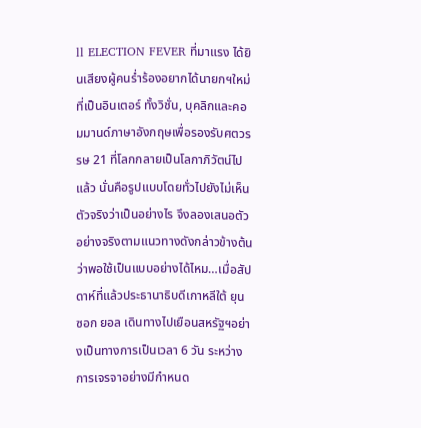ll ELECTION FEVER ที่มาแรง ได้ยินเสียงผู้คนร่ำร้องอยากได้นายกฯใหม่ที่เป็นอินเตอร์ ทั้งวิชั่น, บุคลิกและคอมมานด์ภาษาอังกฤษเพื่อรองรับศตวรรษ 21 ที่โลกกลายเป็นโลกาภิวัตน์ไปแล้ว นั่นคือรูปแบบโดยทั่วไปยังไม่เห็นตัวจริงว่าเป็นอย่างไร จึงลองเสนอตัวอย่างจริงตามแนวทางดังกล่าวข้างต้นว่าพอใช้เป็นแบบอย่างได้ไหม…เมื่อสัปดาห์ที่แล้วประธานาธิบดีเกาหลีใต้ ยุน ซอก ยอล เดินทางไปเยือนสหรัฐฯอย่างเป็นทางการเป็นเวลา 6 วัน ระหว่างการเจรจาอย่างมีกำหนด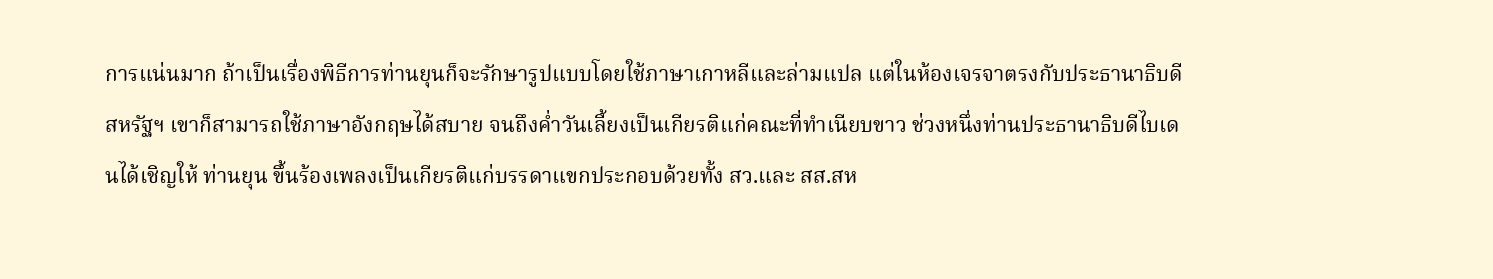การแน่นมาก ถ้าเป็นเรื่องพิธีการท่านยุนก็จะรักษารูปแบบโดยใช้ภาษาเกาหลีและล่ามแปล แต่ในห้องเจรจาตรงกับประธานาธิบดีสหรัฐฯ เขาก็สามารถใช้ภาษาอังกฤษได้สบาย จนถึงค่ำวันเลี้ยงเป็นเกียรติแก่คณะที่ทำเนียบขาว ช่วงหนึ่งท่านประธานาธิบดีไบเดนได้เชิญให้ ท่านยุน ขึ้นร้องเพลงเป็นเกียรติแก่บรรดาแขกประกอบด้วยทั้ง สว.และ สส.สห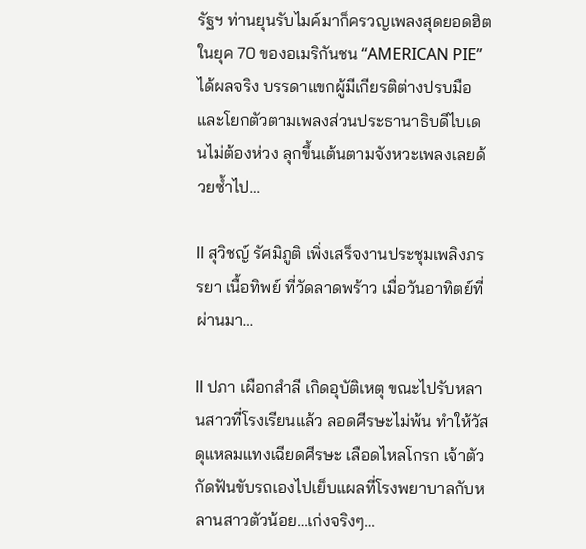รัฐฯ ท่านยุนรับไมค์มาก็ครวญเพลงสุดยอดฮิตในยุค 70 ของอเมริกันชน “AMERICAN PIE” ได้ผลจริง บรรดาแขกผู้มีเกียรติต่างปรบมือและโยกตัวตามเพลงส่วนประธานาธิบดีไบเดนไม่ต้องห่วง ลุกขึ้นเต้นตามจังหวะเพลงเลยด้วยซ้ำไป…

ll สุวิชญ์ รัศมิภูติ เพิ่งเสร็จงานประชุมเพลิงภรรยา เนื้อทิพย์ ที่วัดลาดพร้าว เมื่อวันอาทิตย์ที่ผ่านมา…

ll ปภา เผือกสำลี เกิดอุบัติเหตุ ขณะไปรับหลานสาวที่โรงเรียนแล้ว ลอดศีรษะไม่พ้น ทำให้วัสดุแหลมแทงเฉียดศีรษะ เลือดไหลโกรก เจ้าตัวกัดฟันขับรถเองไปเย็บแผลที่โรงพยาบาลกับหลานสาวตัวน้อย…เก่งจริงๆ…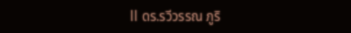ll ดร.รวีวรรณ ภูริ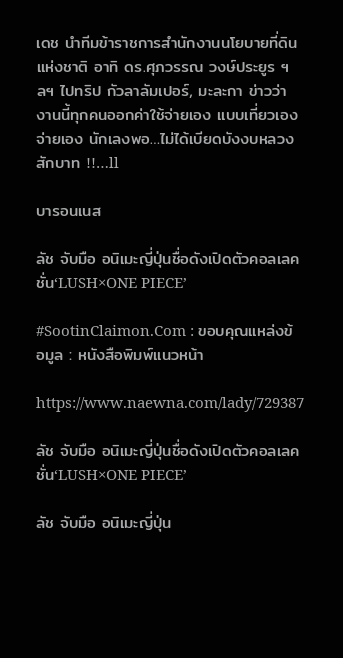เดช นำทีมข้าราชการสำนักงานนโยบายที่ดินแห่งชาติ อาทิ ดร.ศุภวรรณ วงษ์ประยูร ฯลฯ ไปทริป กัวลาลัมเปอร์, มะละกา ข่าวว่า งานนี้ทุกคนออกค่าใช้จ่ายเอง แบบเที่ยวเอง จ่ายเอง นักเลงพอ…ไม่ได้เบียดบังงบหลวงสักบาท !!…ll

บารอนเนส

ลัช จับมือ อนิเมะญี่ปุ่นชื่อดังเปิดตัวคอลเลคชั่น‘LUSH×ONE PIECE’

#SootinClaimon.Com : ขอบคุณแหล่งข้อมูล : หนังสือพิมพ์แนวหน้า

https://www.naewna.com/lady/729387

ลัช จับมือ อนิเมะญี่ปุ่นชื่อดังเปิดตัวคอลเลคชั่น‘LUSH×ONE PIECE’

ลัช จับมือ อนิเมะญี่ปุ่น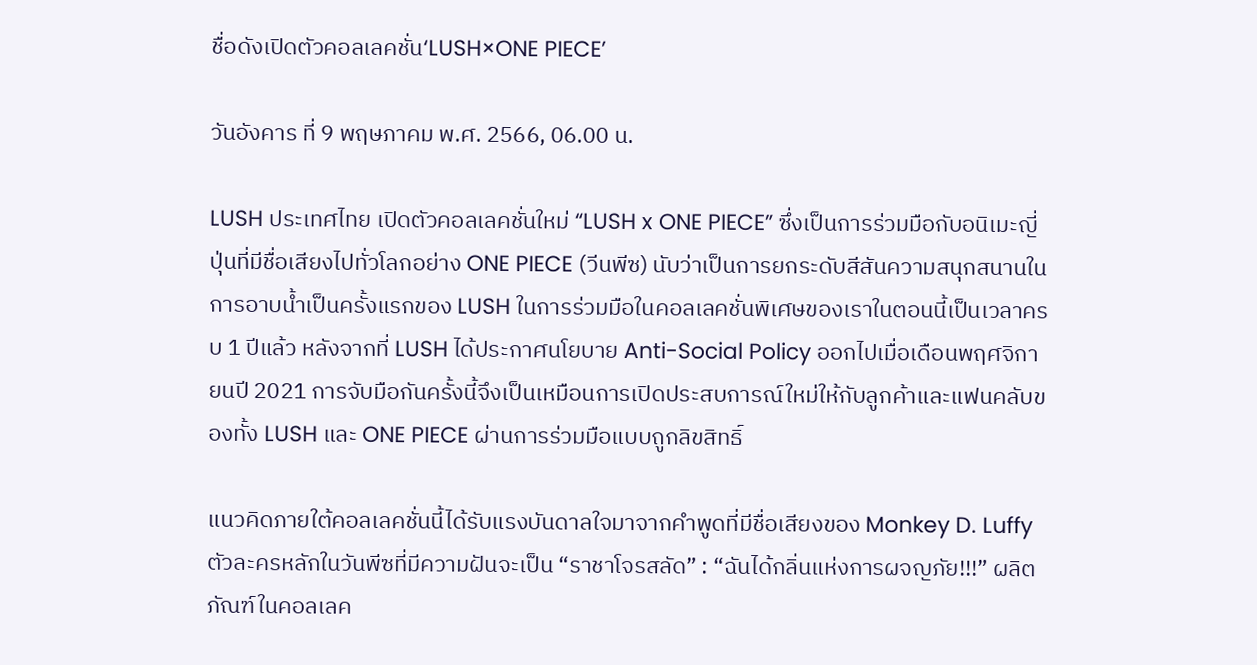ชื่อดังเปิดตัวคอลเลคชั่น‘LUSH×ONE PIECE’

วันอังคาร ที่ 9 พฤษภาคม พ.ศ. 2566, 06.00 น.

LUSH ประเทศไทย เปิดตัวคอลเลคชั่นใหม่ “LUSH x ONE PIECE” ซึ่งเป็นการร่วมมือกับอนิเมะญี่ปุ่นที่มีชื่อเสียงไปทั่วโลกอย่าง ONE PIECE (วีนพีซ) นับว่าเป็นการยกระดับสีสันความสนุกสนานในการอาบน้ำเป็นครั้งแรกของ LUSH ในการร่วมมือในคอลเลคชั่นพิเศษของเราในตอนนี้เป็นเวลาครบ 1 ปีแล้ว หลังจากที่ LUSH ได้ประกาศนโยบาย Anti-Social Policy ออกไปเมื่อเดือนพฤศจิกายนปี 2021 การจับมือกันครั้งนี้จึงเป็นเหมือนการเปิดประสบการณ์ใหม่ให้กับลูกค้าและแฟนคลับของทั้ง LUSH และ ONE PIECE ผ่านการร่วมมือแบบถูกลิขสิทธิ์

แนวคิดภายใต้คอลเลคชั่นนี้ได้รับแรงบันดาลใจมาจากคำพูดที่มีชื่อเสียงของ Monkey D. Luffy ตัวละครหลักในวันพีซที่มีความฝันจะเป็น “ราชาโจรสลัด” : “ฉันได้กลิ่นแห่งการผจญภัย!!!” ผลิตภัณฑ์ในคอลเลค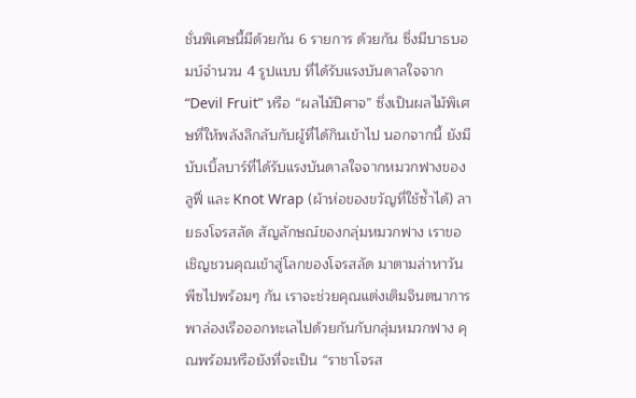ชั่นพิเศษนี้มีด้วยกัน 6 รายการ ด้วยกัน ซึ่งมีบาธบอมบ์จำนวน 4 รูปแบบ ที่ได้รับแรงบันดาลใจจาก “Devil Fruit” หรือ “ผลไม้ปิศาจ” ซึ่งเป็นผลไม้พิเศษที่ให้พลังลึกลับกับผู้ที่ได้กินเข้าไป นอกจากนี้ ยังมีบับเบิ้ลบาร์ที่ได้รับแรงบันดาลใจจากหมวกฟางของลูฟี่ และ Knot Wrap (ผ้าห่อของขวัญที่ใช้ซ้ำได้) ลายธงโจรสลัด สัญลักษณ์ของกลุ่มหมวกฟาง เราขอเชิญชวนคุณเข้าสู่โลกของโจรสลัด มาตามล่าหาวันพีซไปพร้อมๆ กัน เราจะช่วยคุณแต่งเติมจินตนาการ พาล่องเรือออกทะเลไปด้วยกันกับกลุ่มหมวกฟาง คุณพร้อมหรือยังที่จะเป็น “ราชาโจรส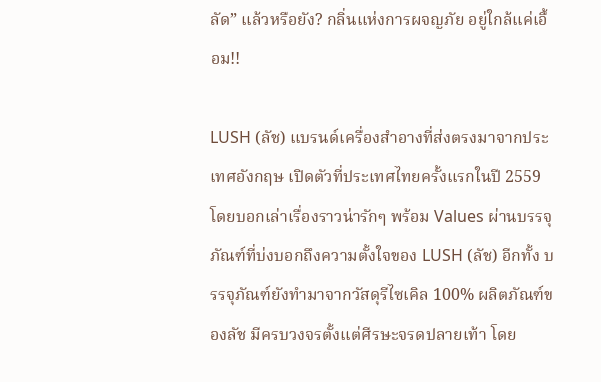ลัด” แล้วหรือยัง? กลิ่นแห่งการผจญภัย อยู่ใกล้แค่เอื้อม!!

LUSH (ลัช) แบรนด์เครื่องสำอางที่ส่งตรงมาจากประเทศอังกฤษ เปิดตัวที่ประเทศไทยครั้งแรกในปี 2559 โดยบอกเล่าเรื่องราวน่ารักๆ พร้อม Values ผ่านบรรจุภัณฑ์ที่บ่งบอกถึงความตั้งใจของ LUSH (ลัช) อีกทั้ง บรรจุภัณฑ์ยังทำมาจากวัสดุรีไซเคิล 100% ผลิตภัณฑ์ของลัช มีครบวงจรตั้งแต่ศีรษะจรดปลายเท้า โดย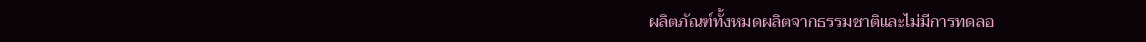ผลิตภัณฑ์ทั้งหมดผลิตจากธรรมชาติและไม่มีการทดลอ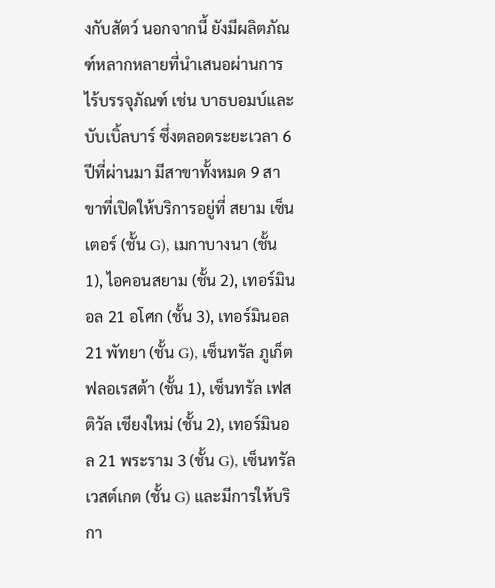งกับสัตว์ นอกจากนี้ ยังมีผลิตภัณฑ์หลากหลายที่นำเสนอผ่านการไร้บรรจุภัณฑ์ เช่น บาธบอมบ์และบับเบิ้ลบาร์ ซึ่งตลอดระยะเวลา 6 ปีที่ผ่านมา มีสาขาทั้งหมด 9 สาขาที่เปิดให้บริการอยู่ที่ สยาม เซ็นเตอร์ (ชั้น G), เมกาบางนา (ชั้น 1), ไอคอนสยาม (ชั้น 2), เทอร์มินอล 21 อโศก (ชั้น 3), เทอร์มินอล 21 พัทยา (ชั้น G), เซ็นทรัล ภูเก็ต ฟลอเรสต้า (ชั้น 1), เซ็นทรัล เฟสติวัล เชียงใหม่ (ชั้น 2), เทอร์มินอล 21 พระราม 3 (ชั้น G), เซ็นทรัล เวสต์เกต (ชั้น G) และมีการให้บริกา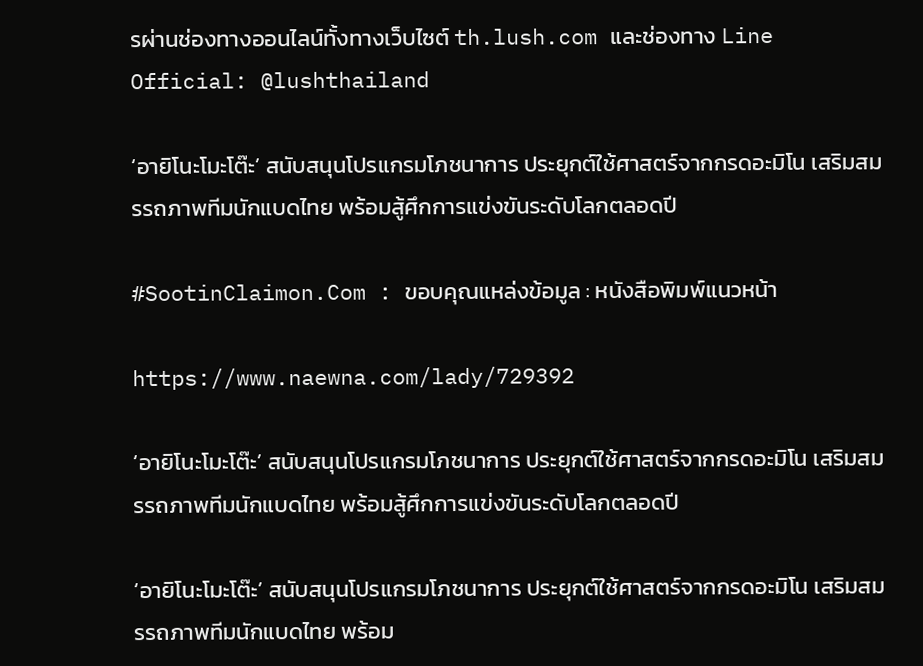รผ่านช่องทางออนไลน์ทั้งทางเว็บไซต์ th.lush.com และช่องทาง Line Official: @lushthailand

‘อายิโนะโมะโต๊ะ’ สนับสนุนโปรแกรมโภชนาการ ประยุกต์ใช้ศาสตร์จากกรดอะมิโน เสริมสมรรถภาพทีมนักแบดไทย พร้อมสู้ศึกการแข่งขันระดับโลกตลอดปี

#SootinClaimon.Com : ขอบคุณแหล่งข้อมูล : หนังสือพิมพ์แนวหน้า

https://www.naewna.com/lady/729392

‘อายิโนะโมะโต๊ะ’ สนับสนุนโปรแกรมโภชนาการ ประยุกต์ใช้ศาสตร์จากกรดอะมิโน เสริมสมรรถภาพทีมนักแบดไทย พร้อมสู้ศึกการแข่งขันระดับโลกตลอดปี

‘อายิโนะโมะโต๊ะ’ สนับสนุนโปรแกรมโภชนาการ ประยุกต์ใช้ศาสตร์จากกรดอะมิโน เสริมสมรรถภาพทีมนักแบดไทย พร้อม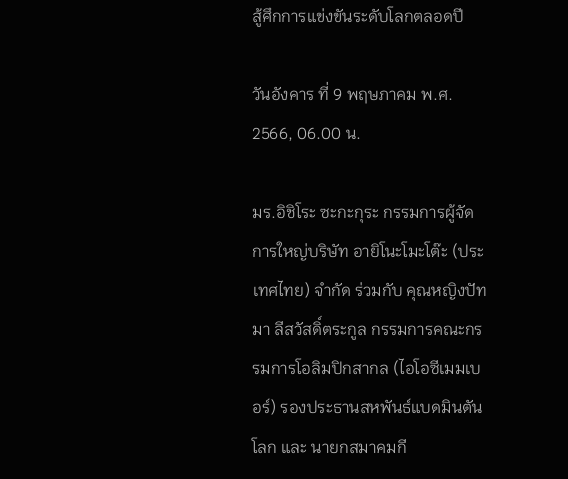สู้ศึกการแข่งขันระดับโลกตลอดปี

วันอังคาร ที่ 9 พฤษภาคม พ.ศ. 2566, 06.00 น.

มร.อิชิโระ ซะกะกุระ กรรมการผู้จัดการใหญ่บริษัท อายิโนะโมะโต๊ะ (ประเทศไทย) จำกัด ร่วมกับ คุณหญิงปัทมา ลีสวัสดิ์ตระกูล กรรมการคณะกรรมการโอลิมปิกสากล (ไอโอซีเมมเบอร์) รองประธานสหพันธ์แบดมินตันโลก และ นายกสมาคมกี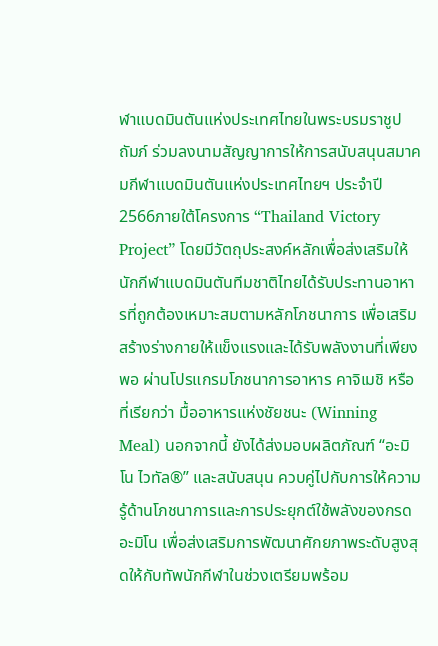ฬาแบดมินตันแห่งประเทศไทยในพระบรมราชูปถัมภ์ ร่วมลงนามสัญญาการให้การสนับสนุนสมาคมกีฬาแบดมินตันแห่งประเทศไทยฯ ประจำปี 2566ภายใต้โครงการ “Thailand Victory Project” โดยมีวัตถุประสงค์หลักเพื่อส่งเสริมให้นักกีฬาแบดมินตันทีมชาติไทยได้รับประทานอาหารที่ถูกต้องเหมาะสมตามหลักโภชนาการ เพื่อเสริมสร้างร่างกายให้แข็งแรงและได้รับพลังงานที่เพียงพอ ผ่านโปรแกรมโภชนาการอาหาร คาจิเมชิ หรือ ที่เรียกว่า มื้ออาหารแห่งชัยชนะ (Winning Meal) นอกจากนี้ ยังได้ส่งมอบผลิตภัณฑ์ “อะมิโน ไวทัล®” และสนับสนุน ควบคู่ไปกับการให้ความรู้ด้านโภชนาการและการประยุกต์ใช้พลังของกรดอะมิโน เพื่อส่งเสริมการพัฒนาศักยภาพระดับสูงสุดให้กับทัพนักกีฬาในช่วงเตรียมพร้อม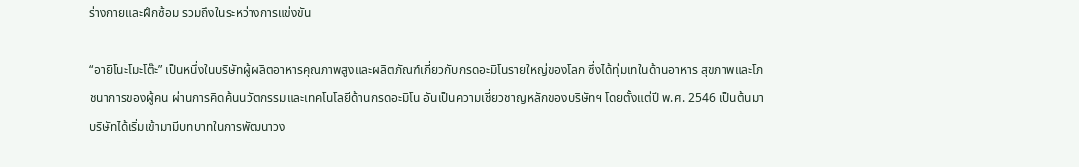ร่างกายและฝึกซ้อม รวมถึงในระหว่างการแข่งขัน

“อายิโนะโมะโต๊ะ” เป็นหนึ่งในบริษัทผู้ผลิตอาหารคุณภาพสูงและผลิตภัณฑ์เกี่ยวกับกรดอะมิโนรายใหญ่ของโลก ซึ่งได้ทุ่มเทในด้านอาหาร สุขภาพและโภชนาการของผู้คน ผ่านการคิดค้นนวัตกรรมและเทคโนโลยีด้านกรดอะมิโน อันเป็นความเชี่ยวชาญหลักของบริษัทฯ โดยตั้งแต่ปี พ.ศ. 2546 เป็นต้นมา บริษัทได้เริ่มเข้ามามีบทบาทในการพัฒนาวง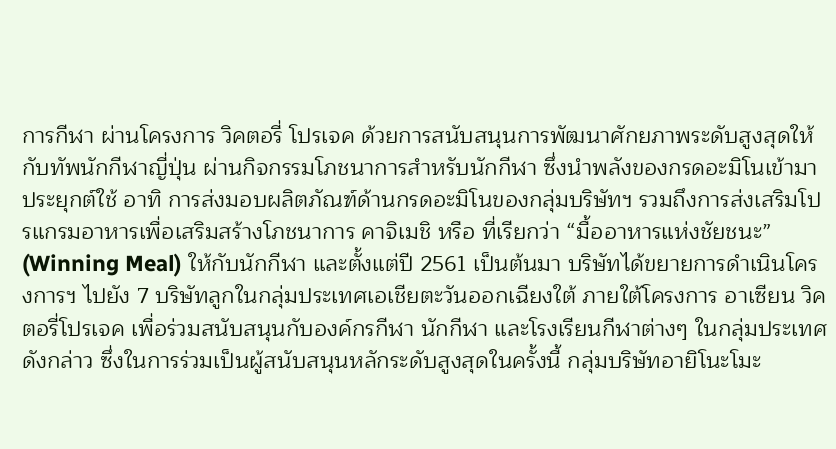การกีฬา ผ่านโครงการ วิคตอรี่ โปรเจค ด้วยการสนับสนุนการพัฒนาศักยภาพระดับสูงสุดให้กับทัพนักกีฬาญี่ปุ่น ผ่านกิจกรรมโภชนาการสำหรับนักกีฬา ซึ่งนำพลังของกรดอะมิโนเข้ามาประยุกต์ใช้ อาทิ การส่งมอบผลิตภัณฑ์ด้านกรดอะมิโนของกลุ่มบริษัทฯ รวมถึงการส่งเสริมโปรแกรมอาหารเพื่อเสริมสร้างโภชนาการ คาจิเมชิ หรือ ที่เรียกว่า “มื้ออาหารแห่งชัยชนะ” (Winning Meal) ให้กับนักกีฬา และตั้งแต่ปี 2561 เป็นต้นมา บริษัทได้ขยายการดำเนินโครงการฯ ไปยัง 7 บริษัทลูกในกลุ่มประเทศเอเชียตะวันออกเฉียงใต้ ภายใต้โครงการ อาเซียน วิคตอรี่โปรเจค เพื่อร่วมสนับสนุนกับองค์กรกีฬา นักกีฬา และโรงเรียนกีฬาต่างๆ ในกลุ่มประเทศดังกล่าว ซึ่งในการร่วมเป็นผู้สนับสนุนหลักระดับสูงสุดในครั้งนี้ กลุ่มบริษัทอายิโนะโมะ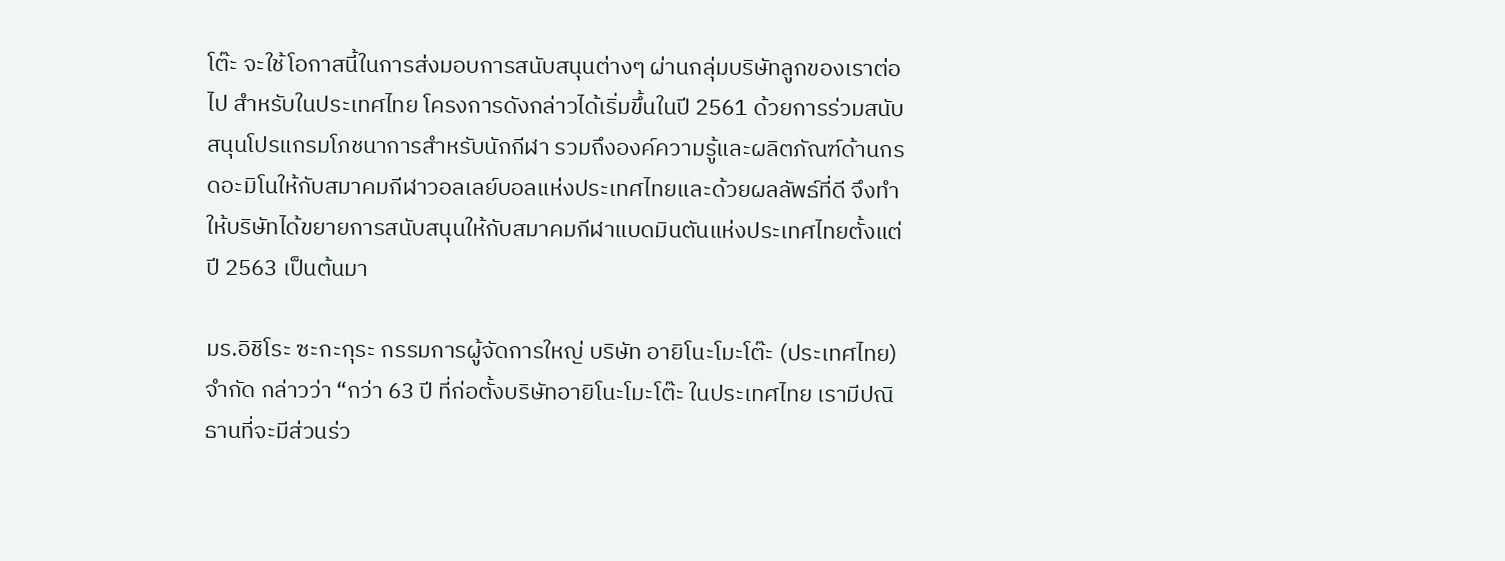โต๊ะ จะใช้โอกาสนี้ในการส่งมอบการสนับสนุนต่างๆ ผ่านกลุ่มบริษัทลูกของเราต่อไป สำหรับในประเทศไทย โครงการดังกล่าวได้เริ่มขึ้นในปี 2561 ด้วยการร่วมสนับสนุนโปรแกรมโภชนาการสำหรับนักกีฬา รวมถึงองค์ความรู้และผลิตภัณฑ์ด้านกรดอะมิโนให้กับสมาคมกีฬาวอลเลย์บอลแห่งประเทศไทยและด้วยผลลัพธ์ที่ดี จึงทำให้บริษัทได้ขยายการสนับสนุนให้กับสมาคมกีฬาแบดมินตันแห่งประเทศไทยตั้งแต่ปี 2563 เป็นต้นมา

มร.อิชิโระ ซะกะกุระ กรรมการผู้จัดการใหญ่ บริษัท อายิโนะโมะโต๊ะ (ประเทศไทย) จำกัด กล่าวว่า “กว่า 63 ปี ที่ก่อตั้งบริษัทอายิโนะโมะโต๊ะ ในประเทศไทย เรามีปณิธานที่จะมีส่วนร่ว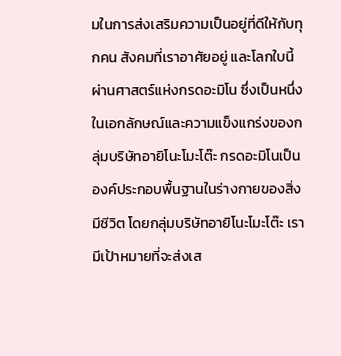มในการส่งเสริมความเป็นอยู่ที่ดีให้กับทุกคน สังคมที่เราอาศัยอยู่ และโลกใบนี้ ผ่านศาสตร์แห่งกรดอะมิโน ซึ่งเป็นหนึ่งในเอกลักษณ์และความแข็งแกร่งของกลุ่มบริษัทอายิโนะโมะโต๊ะ กรดอะมิโนเป็นองค์ประกอบพื้นฐานในร่างกายของสิ่งมีชีวิต โดยกลุ่มบริษัทอายิโนะโมะโต๊ะ เรามีเป้าหมายที่จะส่งเส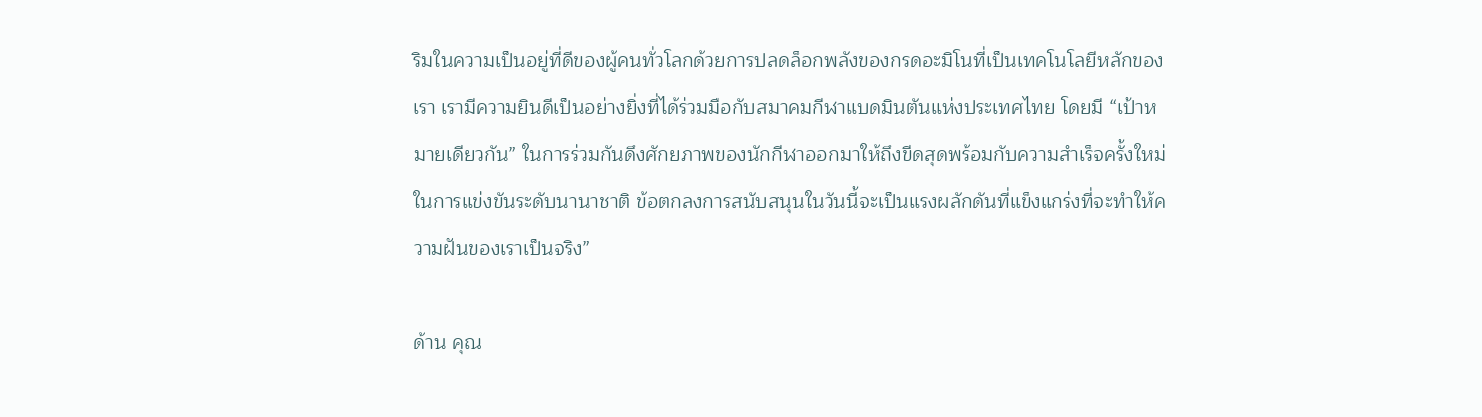ริมในความเป็นอยู่ที่ดีของผู้คนทั่วโลกด้วยการปลดล็อกพลังของกรดอะมิโนที่เป็นเทคโนโลยีหลักของเรา เรามีความยินดีเป็นอย่างยิ่งที่ได้ร่วมมือกับสมาคมกีฬาแบดมินตันแห่งประเทศไทย โดยมี “เป้าหมายเดียวกัน” ในการร่วมกันดึงศักยภาพของนักกีฬาออกมาให้ถึงขีดสุดพร้อมกับความสำเร็จครั้งใหม่ในการแข่งขันระดับนานาชาติ ข้อตกลงการสนับสนุนในวันนี้จะเป็นแรงผลักดันที่แข็งแกร่งที่จะทำให้ความฝันของเราเป็นจริง”

ด้าน คุณ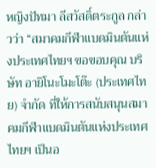หญิงปัทมา ลีสวัสดิ์ตระกูล กล่าวว่า “สมาคมกีฬาแบดมินตันแห่งประเทศไทยฯ ขอขอบคุณ บริษัท อายิโนะโมะโต๊ะ (ประเทศไทย) จำกัด ที่ให้การสนับสนุนสมาคมกีฬาแบดมินตันแห่งประเทศไทยฯ เป็นอ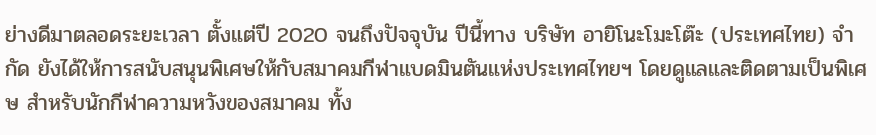ย่างดีมาตลอดระยะเวลา ตั้งแต่ปี 2020 จนถึงปัจจุบัน ปีนี้ทาง บริษัท อายิโนะโมะโต๊ะ (ประเทศไทย) จำกัด ยังได้ให้การสนับสนุนพิเศษให้กับสมาคมกีฬาแบดมินตันแห่งประเทศไทยฯ โดยดูแลและติดตามเป็นพิเศษ สำหรับนักกีฬาความหวังของสมาคม ทั้ง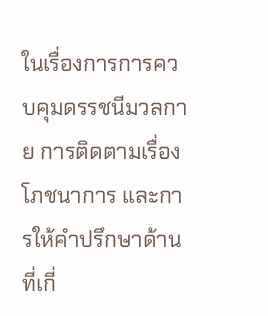ในเรื่องการการควบคุมดรรชนีมวลกาย การติดตามเรื่องโภชนาการ และการให้คำปรึกษาด้านที่เกี่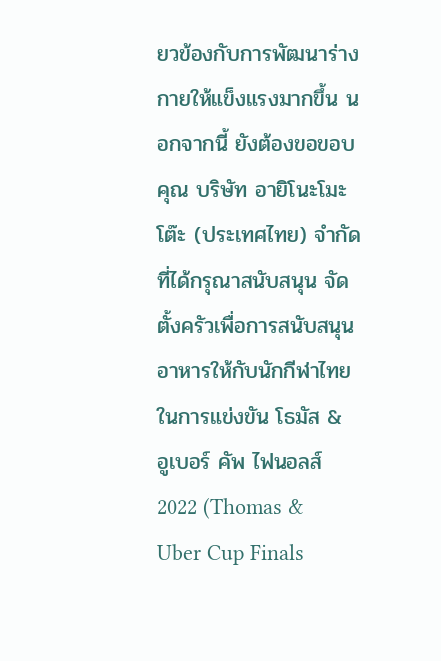ยวข้องกับการพัฒนาร่างกายให้แข็งแรงมากขึ้น นอกจากนี้ ยังต้องขอขอบคุณ บริษัท อายิโนะโมะโต๊ะ (ประเทศไทย) จำกัด ที่ได้กรุณาสนับสนุน จัดตั้งครัวเพื่อการสนับสนุนอาหารให้กับนักกีฬาไทย ในการแข่งขัน โธมัส & อูเบอร์ คัพ ไฟนอลส์ 2022 (Thomas & Uber Cup Finals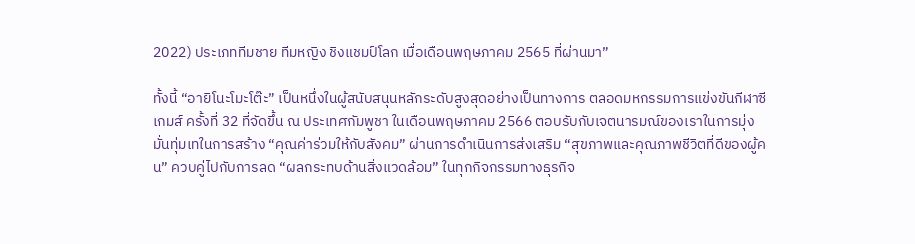2022) ประเภททีมชาย ทีมหญิง ชิงแชมป์โลก เมื่อเดือนพฤษภาคม 2565 ที่ผ่านมา”

ทั้งนี้ “อายิโนะโมะโต๊ะ” เป็นหนึ่งในผู้สนับสนุนหลักระดับสูงสุดอย่างเป็นทางการ ตลอดมหกรรมการแข่งขันกีฬาซีเกมส์ ครั้งที่ 32 ที่จัดขึ้น ณ ประเทศกัมพูชา ในเดือนพฤษภาคม 2566 ตอบรับกับเจตนารมณ์ของเราในการมุ่งมั่นทุ่มเทในการสร้าง “คุณค่าร่วมให้กับสังคม” ผ่านการดำเนินการส่งเสริม “สุขภาพและคุณภาพชีวิตที่ดีของผู้คน” ควบคู่ไปกับการลด “ผลกระทบด้านสิ่งแวดล้อม” ในทุกกิจกรรมทางธุรกิจ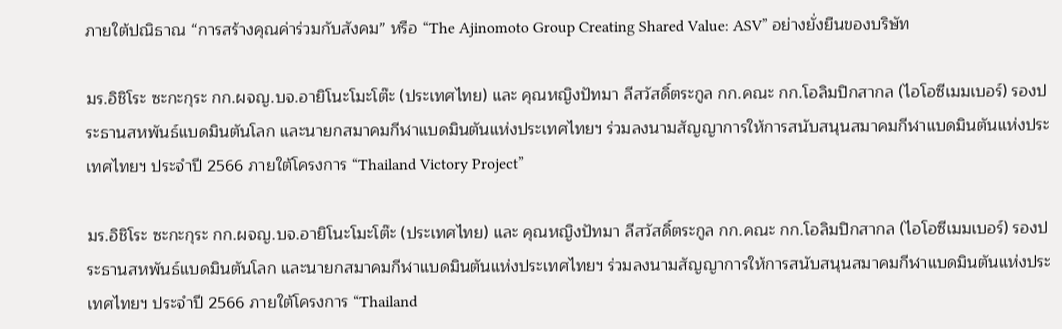ภายใต้ปณิธาณ “การสร้างคุณค่าร่วมกับสังคม” หรือ “The Ajinomoto Group Creating Shared Value: ASV” อย่างยั่งยืนของบริษัท

มร.อิชิโระ ซะกะกุระ กก.ผจญ.บจ.อายิโนะโมะโต๊ะ (ประเทศไทย) และ คุณหญิงปัทมา ลีสวัสดิ์ตระกูล กก.คณะ กก.โอลิมปิกสากล (ไอโอซีเมมเบอร์) รองประธานสหพันธ์แบดมินตันโลก และนายกสมาคมกีฬาแบดมินตันแห่งประเทศไทยฯ ร่วมลงนามสัญญาการให้การสนับสนุนสมาคมกีฬาแบดมินตันแห่งประเทศไทยฯ ประจำปี 2566 ภายใต้โครงการ “Thailand Victory Project”

มร.อิชิโระ ซะกะกุระ กก.ผจญ.บจ.อายิโนะโมะโต๊ะ (ประเทศไทย) และ คุณหญิงปัทมา ลีสวัสดิ์ตระกูล กก.คณะ กก.โอลิมปิกสากล (ไอโอซีเมมเบอร์) รองประธานสหพันธ์แบดมินตันโลก และนายกสมาคมกีฬาแบดมินตันแห่งประเทศไทยฯ ร่วมลงนามสัญญาการให้การสนับสนุนสมาคมกีฬาแบดมินตันแห่งประเทศไทยฯ ประจำปี 2566 ภายใต้โครงการ “Thailand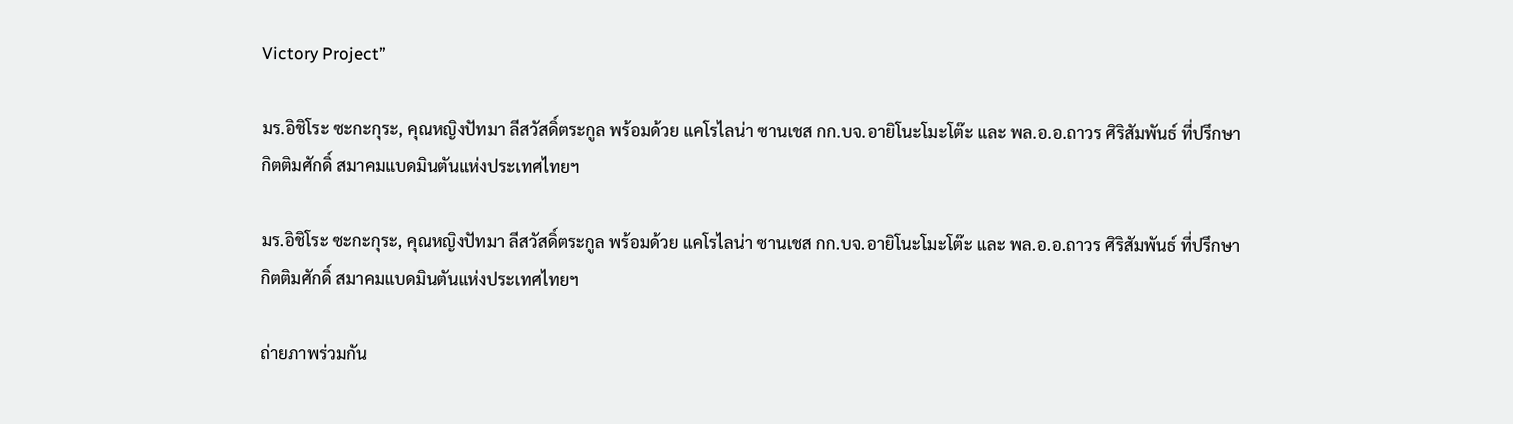Victory Project”

มร.อิชิโระ ซะกะกุระ, คุณหญิงปัทมา ลีสวัสดิ์ตระกูล พร้อมด้วย แคโรไลน่า ซานเชส กก.บจ.อายิโนะโมะโต๊ะ และ พล.อ.อ.ถาวร ศิริสัมพันธ์ ที่ปรึกษากิตติมศักดิ์ สมาคมแบดมินตันแห่งประเทศไทยฯ

มร.อิชิโระ ซะกะกุระ, คุณหญิงปัทมา ลีสวัสดิ์ตระกูล พร้อมด้วย แคโรไลน่า ซานเชส กก.บจ.อายิโนะโมะโต๊ะ และ พล.อ.อ.ถาวร ศิริสัมพันธ์ ที่ปรึกษากิตติมศักดิ์ สมาคมแบดมินตันแห่งประเทศไทยฯ

ถ่ายภาพร่วมกัน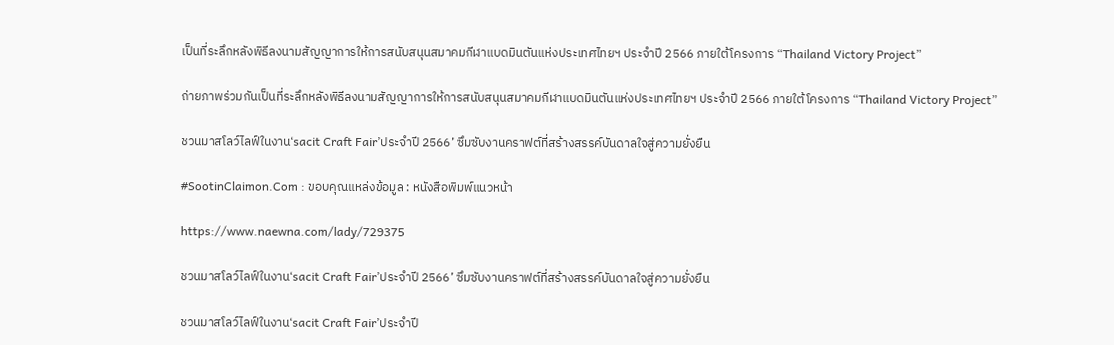เป็นที่ระลึกหลังพิธีลงนามสัญญาการให้การสนับสนุนสมาคมกีฬาแบดมินตันแห่งประเทศไทยฯ ประจำปี 2566 ภายใต้โครงการ “Thailand Victory Project”

ถ่ายภาพร่วมกันเป็นที่ระลึกหลังพิธีลงนามสัญญาการให้การสนับสนุนสมาคมกีฬาแบดมินตันแห่งประเทศไทยฯ ประจำปี 2566 ภายใต้โครงการ “Thailand Victory Project”

ชวนมาสโลว์ไลฟ์ในงาน‘sacit Craft Fair’ประจำปี 2566’ ซึมซับงานคราฟต์ที่สร้างสรรค์บันดาลใจสู่ความยั่งยืน

#SootinClaimon.Com : ขอบคุณแหล่งข้อมูล : หนังสือพิมพ์แนวหน้า

https://www.naewna.com/lady/729375

ชวนมาสโลว์ไลฟ์ในงาน‘sacit Craft Fair’ประจำปี 2566’ ซึมซับงานคราฟต์ที่สร้างสรรค์บันดาลใจสู่ความยั่งยืน

ชวนมาสโลว์ไลฟ์ในงาน‘sacit Craft Fair’ประจำปี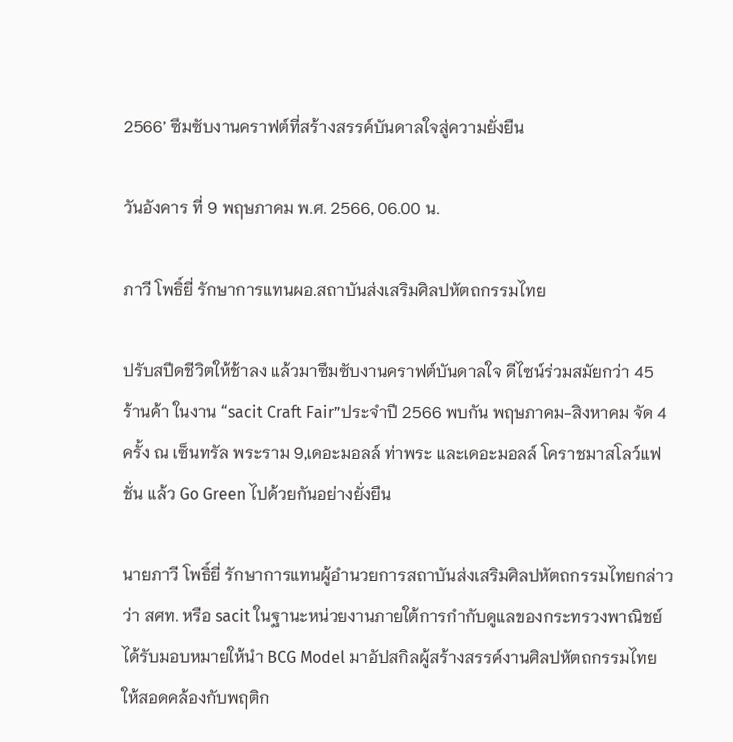2566’ ซึมซับงานคราฟต์ที่สร้างสรรค์บันดาลใจสู่ความยั่งยืน

วันอังคาร ที่ 9 พฤษภาคม พ.ศ. 2566, 06.00 น.

ภาวี โพธิ์ยี่ รักษาการแทนผอ.สถาบันส่งเสริมศิลปหัตถกรรมไทย

ปรับสปีดชีวิตให้ช้าลง แล้วมาซึมซับงานคราฟต์บันดาลใจ ดีไซน์ร่วมสมัยกว่า 45 ร้านค้า ในงาน “sacit Craft Fair”ประจำปี 2566 พบกัน พฤษภาคม-สิงหาคม จัด 4 ครั้ง ณ เซ็นทรัล พระราม 9,เดอะมอลล์ ท่าพระ และเดอะมอลล์ โคราชมาสโลว์แฟชั่น แล้ว Go Green ไปด้วยกันอย่างยั่งยืน

นายภาวี โพธิ์ยี่ รักษาการแทนผู้อำนวยการสถาบันส่งเสริมศิลปหัตถกรรมไทยกล่าวว่า สศท. หรือ sacit ในฐานะหน่วยงานภายใต้การกำกับดูแลของกระทรวงพาณิชย์ได้รับมอบหมายให้นำ BCG Model มาอัปสกิลผู้สร้างสรรค์งานศิลปหัตถกรรมไทย ให้สอดคล้องกับพฤติก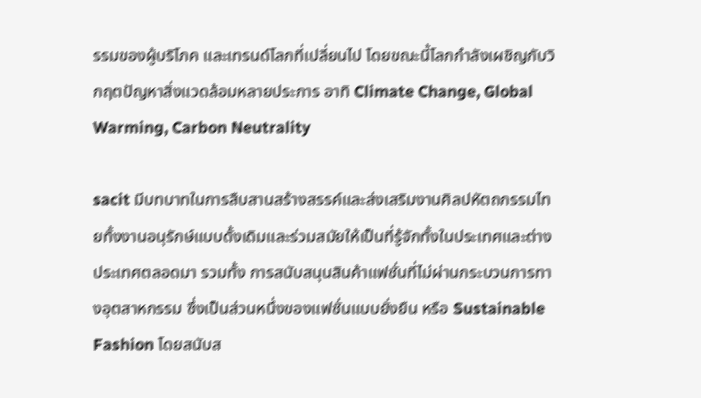รรมของผู้บริโภค และเทรนด์โลกที่เปลี่ยนไป โดยขณะนี้โลกกำลังเผชิญกับวิกฤตปัญหาสิ่งแวดล้อมหลายประการ อาทิ Climate Change, Global Warming, Carbon Neutrality

sacit มีบทบาทในการสืบสานสร้างสรรค์และส่งเสริมงานศิลปหัตถกรรมไทยทั้งงานอนุรักษ์แบบดั้งเดิมและร่วมสมัยให้เป็นที่รู้จักทั้งในประเทศและต่างประเทศตลอดมา รวมทั้ง การสนับสนุนสินค้าแฟชั่นที่ไม่ผ่านกระบวนการทางอุตสาหกรรม ซึ่งเป็นส่วนหนึ่งของแฟชั่นแบบยั่งยืน หรือ Sustainable Fashion โดยสนับส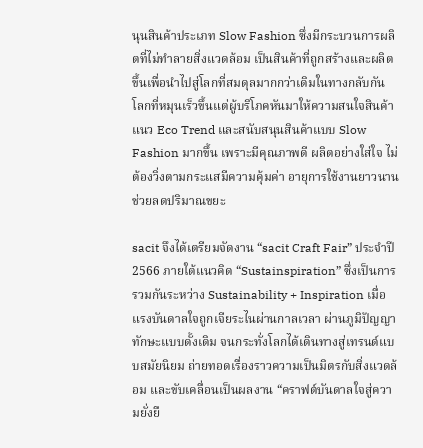นุนสินค้าประเภท Slow Fashion ซึ่งมีกระบวนการผลิตที่ไม่ทำลายสิ่งแวดล้อม เป็นสินค้าที่ถูกสร้างและผลิตขึ้นเพื่อนำไปสู่โลกที่สมดุลมากกว่าเดิมในทางกลับกัน โลกที่หมุนเร็วขึ้นแต่ผู้บริโภคหันมาให้ความสนใจสินค้าแนว Eco Trend และสนับสนุนสินค้าแบบ Slow Fashion มากขึ้น เพราะมีคุณภาพดี ผลิตอย่างใส่ใจ ไม่ต้องวิ่งตามกระแสมีความคุ้มค่า อายุการใช้งานยาวนานช่วยลดปริมาณขยะ

sacit จึงได้เตรียมจัดงาน “sacit Craft Fair” ประจำปี 2566 ภายใต้แนวคิด “Sustainspiration” ซึ่งเป็นการรวมกันระหว่าง Sustainability + Inspiration เมื่อแรงบันดาลใจถูกเจียระไนผ่านกาลเวลา ผ่านภูมิปัญญาทักษะแบบดั้งเดิม จนกระทั่งโลกได้เดินทางสู่เทรนด์แบบสมัยนิยม ถ่ายทอดเรื่องราวความเป็นมิตรกับสิ่งแวดล้อม และขับเคลื่อนเป็นผลงาน “คราฟต์บันดาลใจสู่ความยั่งยื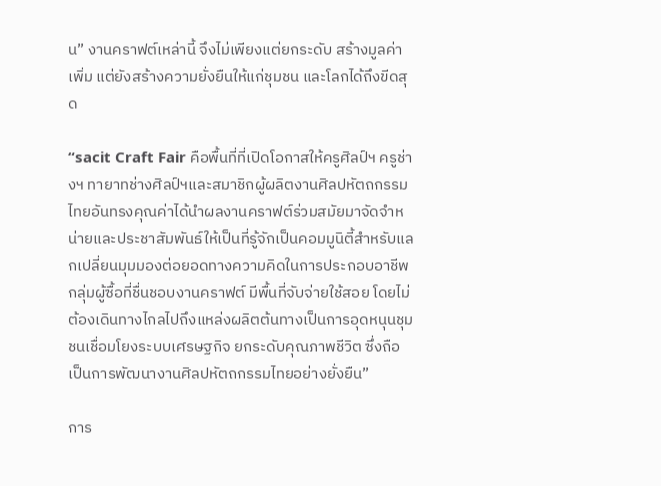น” งานคราฟต์เหล่านี้ จึงไม่เพียงแต่ยกระดับ สร้างมูลค่าเพิ่ม แต่ยังสร้างความยั่งยืนให้แก่ชุมชน และโลกได้ถึงขีดสุด

“sacit Craft Fair คือพื้นที่ที่เปิดโอกาสให้ครูศิลป์ฯ ครูช่างฯ ทายาทช่างศิลป์ฯและสมาชิกผู้ผลิตงานศิลปหัตถกรรมไทยอันทรงคุณค่าได้นำผลงานคราฟต์ร่วมสมัยมาจัดจำหน่ายและประชาสัมพันธ์ให้เป็นที่รู้จักเป็นคอมมูนิตี้สำหรับแลกเปลี่ยนมุมมองต่อยอดทางความคิดในการประกอบอาชีพกลุ่มผู้ซื้อที่ชื่นชอบงานคราฟต์ มีพื้นที่จับจ่ายใช้สอย โดยไม่ต้องเดินทางไกลไปถึงแหล่งผลิตต้นทางเป็นการอุดหนุนชุมชนเชื่อมโยงระบบเศรษฐกิจ ยกระดับคุณภาพชีวิต ซึ่งถือเป็นการพัฒนางานศิลปหัตถกรรมไทยอย่างยั่งยืน”

การ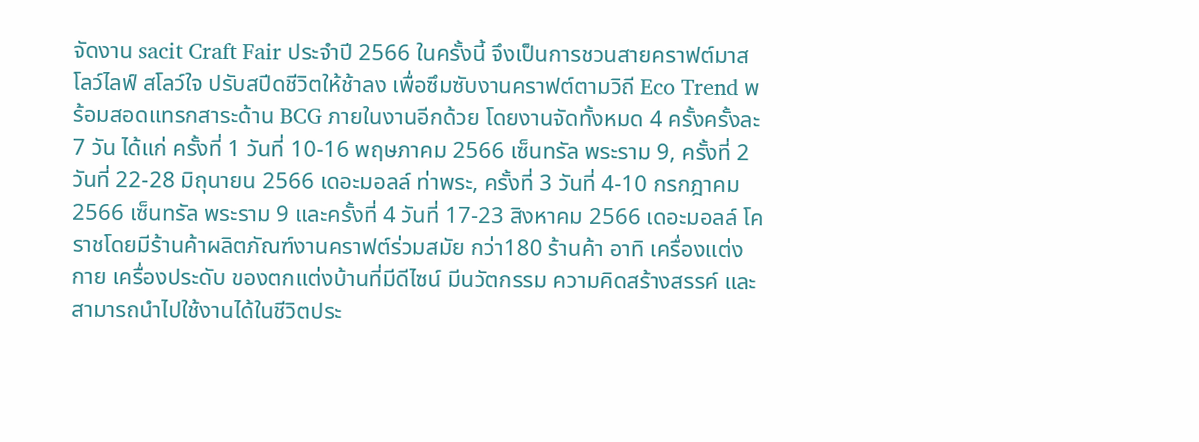จัดงาน sacit Craft Fair ประจำปี 2566 ในครั้งนี้ จึงเป็นการชวนสายคราฟต์มาสโลว์ไลฟ์ สโลว์ใจ ปรับสปีดชีวิตให้ช้าลง เพื่อซึมซับงานคราฟต์ตามวิถี Eco Trend พร้อมสอดแทรกสาระด้าน BCG ภายในงานอีกด้วย โดยงานจัดทั้งหมด 4 ครั้งครั้งละ 7 วัน ได้แก่ ครั้งที่ 1 วันที่ 10-16 พฤษภาคม 2566 เซ็นทรัล พระราม 9, ครั้งที่ 2 วันที่ 22-28 มิถุนายน 2566 เดอะมอลล์ ท่าพระ, ครั้งที่ 3 วันที่ 4-10 กรกฎาคม 2566 เซ็นทรัล พระราม 9 และครั้งที่ 4 วันที่ 17-23 สิงหาคม 2566 เดอะมอลล์ โคราชโดยมีร้านค้าผลิตภัณฑ์งานคราฟต์ร่วมสมัย กว่า180 ร้านค้า อาทิ เครื่องแต่งกาย เครื่องประดับ ของตกแต่งบ้านที่มีดีไซน์ มีนวัตกรรม ความคิดสร้างสรรค์ และสามารถนำไปใช้งานได้ในชีวิตประ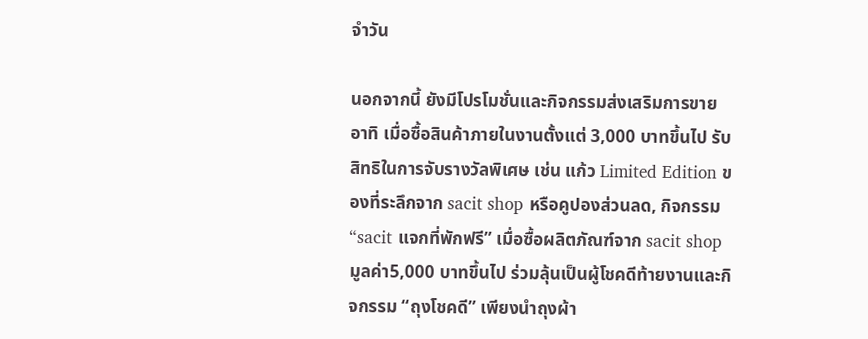จำวัน

นอกจากนี้ ยังมีโปรโมชั่นและกิจกรรมส่งเสริมการขาย อาทิ เมื่อซื้อสินค้าภายในงานตั้งแต่ 3,000 บาทขึ้นไป รับ สิทธิในการจับรางวัลพิเศษ เช่น แก้ว Limited Edition ของที่ระลึกจาก sacit shop หรือคูปองส่วนลด, กิจกรรม “sacit แจกที่พักฟรี” เมื่อซื้อผลิตภัณฑ์จาก sacit shop มูลค่า5,000 บาทขึ้นไป ร่วมลุ้นเป็นผู้โชคดีท้ายงานและกิจกรรม “ถุงโชคดี” เพียงนำถุงผ้า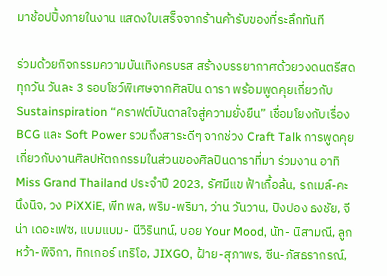มาช้อปปิ้งภายในงาน แสดงใบเสร็จจากร้านค้ารับของที่ระลึกทันที

ร่วมด้วยกิจกรรมความบันเทิงครบรส สร้างบรรยากาศด้วยวงดนตรีสดทุกวัน วันละ 3 รอบโชว์พิเศษจากศิลปิน ดารา พร้อมพูดคุยเกี่ยวกับ Sustainspiration “คราฟต์บันดาลใจสู่ความยั่งยืน” เชื่อมโยงกับเรื่อง BCG และ Soft Power รวมถึงสาระดีๆ จากช่วง Craft Talk การพูดคุยเกี่ยวกับงานศิลปหัตถกรรมในส่วนของศิลปินดาราที่มา ร่วมงาน อาทิ Miss Grand Thailand ประจำปี 2023, รัศมีแข ฟ้าเกื้อล้น, รถเมล์-คะนึงนิจ, วง PiXXiE, พีท พล, พริม-พริมา, ว่าน วันวาน, ปิงปอง ธงชัย, จีน่า เดอะเฟซ, แบมแบม- นีวิรินทน์, บอย Your Mood, นัท- นิสามณี, ลูกหว้า-พิจิกา, ทิกเกอร์ เทริโอ, JIXGO, ฝ้าย-สุภาพร, ซีน-ภัสธรากรณ์,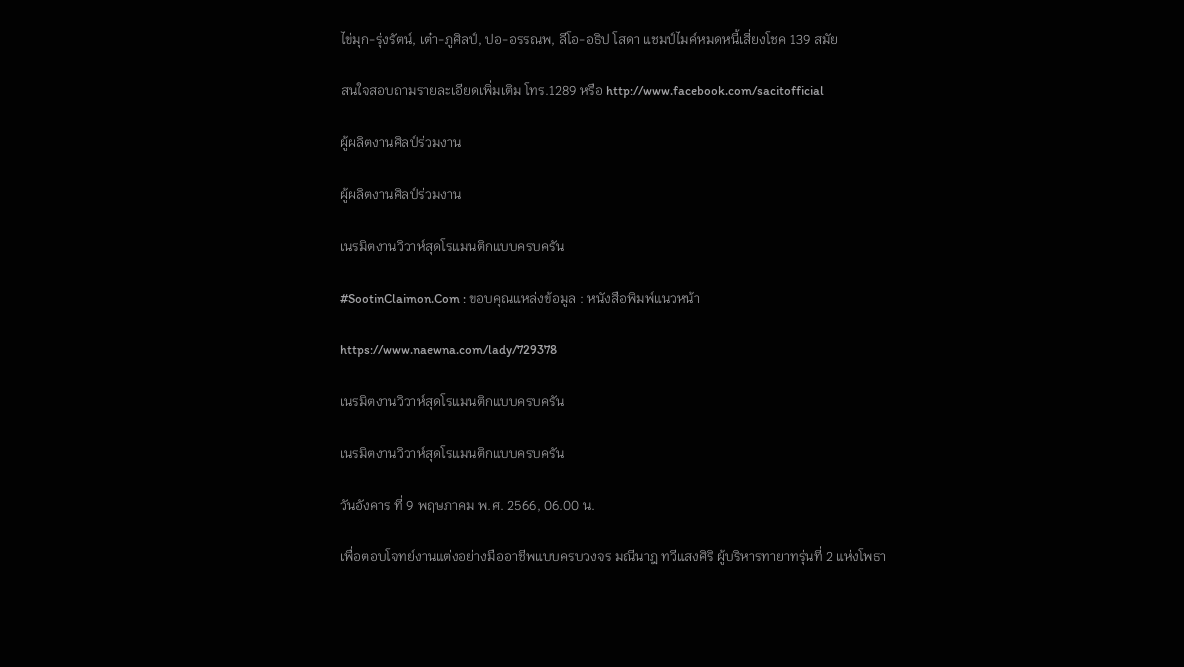ไข่มุก-รุ่งรัตน์, เต๋า-ภูศิลป์, ปอ-อรรณพ, ลีโอ-อธิป โสดา แชมป์ไมค์หมดหนี้เสี่ยงโชค 139 สมัย

สนใจสอบถามรายละเอียดเพิ่มเติม โทร.1289 หรือ http://www.facebook.com/sacitofficial

ผู้ผลิตงานศิลป์ร่วมงาน

ผู้ผลิตงานศิลป์ร่วมงาน

เนรมิตงานวิวาห์สุดโรแมนติกแบบครบครัน

#SootinClaimon.Com : ขอบคุณแหล่งข้อมูล : หนังสือพิมพ์แนวหน้า

https://www.naewna.com/lady/729378

เนรมิตงานวิวาห์สุดโรแมนติกแบบครบครัน

เนรมิตงานวิวาห์สุดโรแมนติกแบบครบครัน

วันอังคาร ที่ 9 พฤษภาคม พ.ศ. 2566, 06.00 น.

เพื่อตอบโจทย์งานแต่งอย่างมืออาชีพแบบครบวงจร มณีนาฎ ทวีแสงศิริ ผู้บริหารทายาทรุ่นที่ 2 แห่งโพธา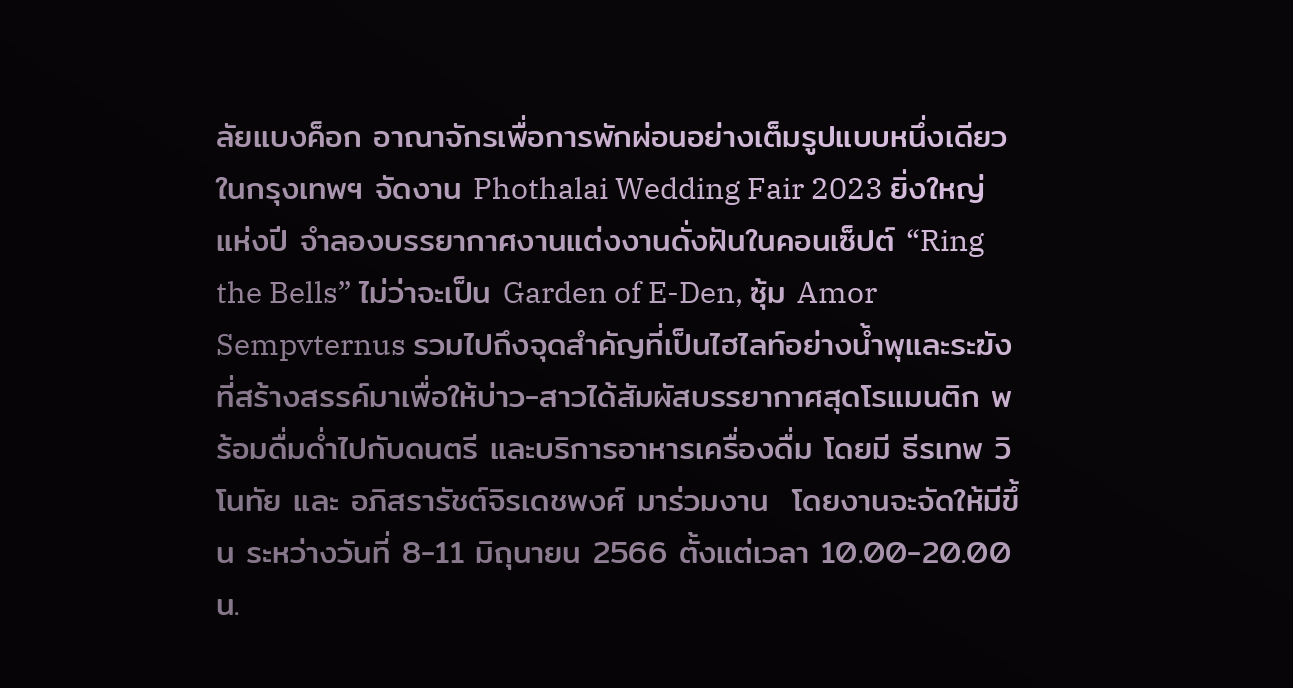ลัยแบงค็อก อาณาจักรเพื่อการพักผ่อนอย่างเต็มรูปแบบหนึ่งเดียวในกรุงเทพฯ จัดงาน Phothalai Wedding Fair 2023 ยิ่งใหญ่แห่งปี จำลองบรรยากาศงานแต่งงานดั่งฝันในคอนเซ็ปต์ “Ring the Bells” ไม่ว่าจะเป็น Garden of E-Den, ซุ้ม Amor Sempvternus รวมไปถึงจุดสำคัญที่เป็นไฮไลท์อย่างน้ำพุและระฆัง ที่สร้างสรรค์มาเพื่อให้บ่าว-สาวได้สัมผัสบรรยากาศสุดโรแมนติก พร้อมดื่มด่ำไปกับดนตรี และบริการอาหารเครื่องดื่ม โดยมี ธีรเทพ วิโนทัย และ อภิสรารัชต์จิรเดชพงศ์ มาร่วมงาน  โดยงานจะจัดให้มีขึ้น ระหว่างวันที่ 8-11 มิถุนายน 2566 ตั้งแต่เวลา 10.00-20.00 น.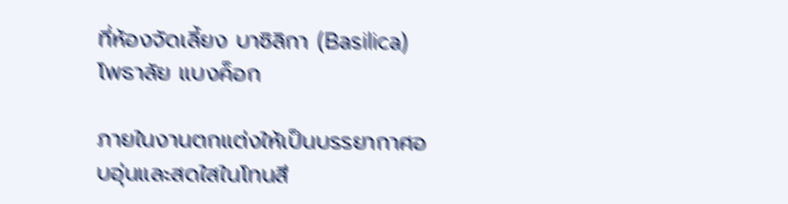ที่ห้องจัดเลี้ยง บาซิลิกา (Basilica) โพธาลัย แบงค็อก

ภายในงานตกแต่งให้เป็นบรรยากาศอบอุ่นและสดใสในโทนสี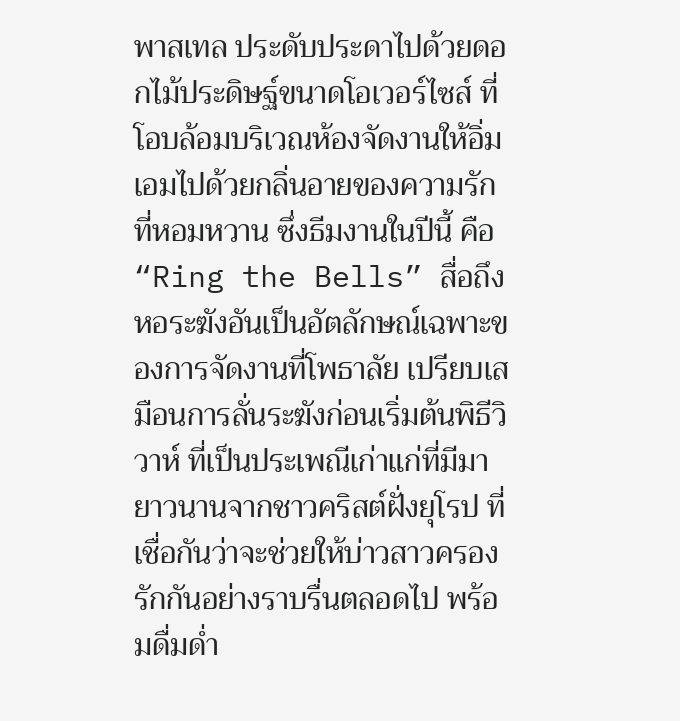พาสเทล ประดับประดาไปด้วยดอกไม้ประดิษฐ์ขนาดโอเวอร์ไซส์ ที่โอบล้อมบริเวณห้องจัดงานให้อิ่มเอมไปด้วยกลิ่นอายของความรักที่หอมหวาน ซึ่งธีมงานในปีนี้ คือ “Ring the Bells” สื่อถึงหอระฆังอันเป็นอัตลักษณ์เฉพาะของการจัดงานที่โพธาลัย เปรียบเสมือนการลั่นระฆังก่อนเริ่มต้นพิธีวิวาห์ ที่เป็นประเพณีเก่าแก่ที่มีมายาวนานจากชาวคริสต์ฝั่งยุโรป ที่เชื่อกันว่าจะช่วยให้บ่าวสาวครองรักกันอย่างราบรื่นตลอดไป พร้อมดื่มด่ำ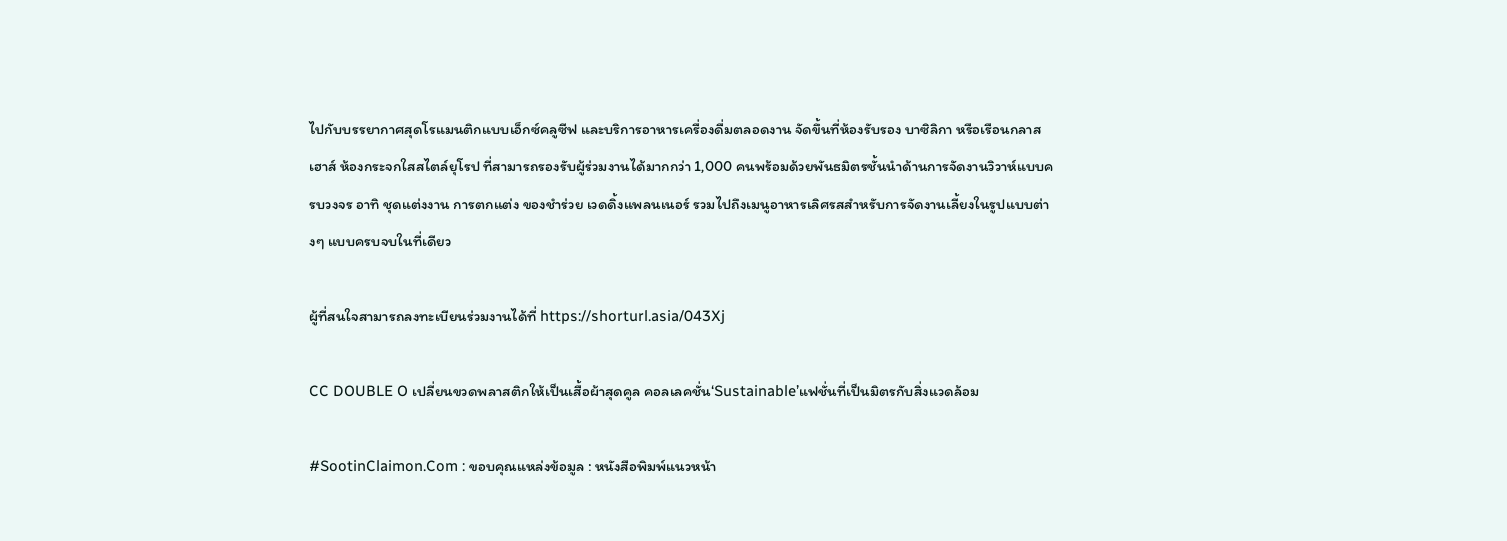ไปกับบรรยากาศสุดโรแมนติกแบบเอ็กซ์คลูซีฟ และบริการอาหารเครื่องดื่มตลอดงาน จัดขึ้นที่ห้องรับรอง บาซิลิกา หรือเรือนกลาสเฮาส์ ห้องกระจกใสสไตล์ยุโรป ที่สามารถรองรับผู้ร่วมงานได้มากกว่า 1,000 คนพร้อมด้วยพันธมิตรชั้นนำด้านการจัดงานวิวาห์แบบครบวงจร อาทิ ชุดแต่งงาน การตกแต่ง ของชำร่วย เวดดิ้งแพลนเนอร์ รวมไปถึงเมนูอาหารเลิศรสสำหรับการจัดงานเลี้ยงในรูปแบบต่างๆ แบบครบจบในที่เดียว

ผู้ที่สนใจสามารถลงทะเบียนร่วมงานได้ที่ https://shorturl.asia/043Xj

CC DOUBLE O เปลี่ยนขวดพลาสติกให้เป็นเสื้อผ้าสุดคูล คอลเลคชั่น‘Sustainable’แฟชั่นที่เป็นมิตรกับสิ่งแวดล้อม

#SootinClaimon.Com : ขอบคุณแหล่งข้อมูล : หนังสือพิมพ์แนวหน้า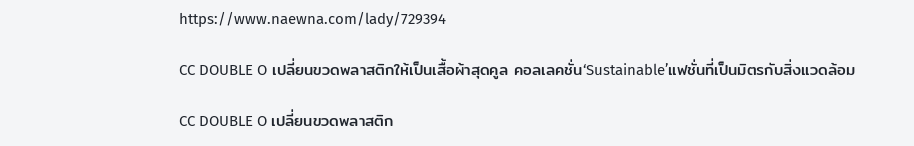https://www.naewna.com/lady/729394

CC DOUBLE O เปลี่ยนขวดพลาสติกให้เป็นเสื้อผ้าสุดคูล คอลเลคชั่น‘Sustainable’แฟชั่นที่เป็นมิตรกับสิ่งแวดล้อม

CC DOUBLE O เปลี่ยนขวดพลาสติก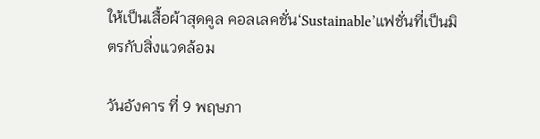ให้เป็นเสื้อผ้าสุดคูล คอลเลคชั่น‘Sustainable’แฟชั่นที่เป็นมิตรกับสิ่งแวดล้อม

วันอังคาร ที่ 9 พฤษภา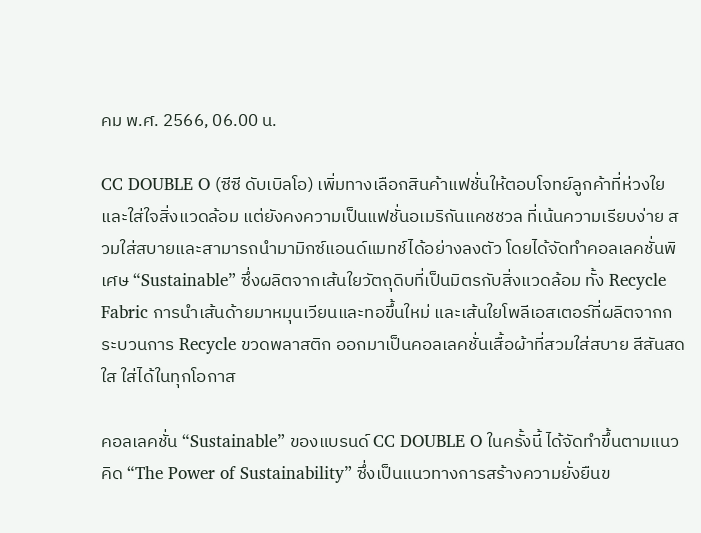คม พ.ศ. 2566, 06.00 น.

CC DOUBLE O (ซีซี ดับเบิลโอ) เพิ่มทางเลือกสินค้าแฟชั่นให้ตอบโจทย์ลูกค้าที่ห่วงใยและใส่ใจสิ่งแวดล้อม แต่ยังคงความเป็นแฟชั่นอเมริกันแคชชวล ที่เน้นความเรียบง่าย สวมใส่สบายและสามารถนำมามิกซ์แอนด์แมทช์ได้อย่างลงตัว โดยได้จัดทำคอลเลคชั่นพิเศษ “Sustainable” ซึ่งผลิตจากเส้นใยวัตถุดิบที่เป็นมิตรกับสิ่งแวดล้อม ทั้ง Recycle Fabric การนำเส้นด้ายมาหมุนเวียนและทอขึ้นใหม่ และเส้นใยโพลีเอสเตอร์ที่ผลิตจากกระบวนการ Recycle ขวดพลาสติก ออกมาเป็นคอลเลคชั่นเสื้อผ้าที่สวมใส่สบาย สีสันสดใส ใส่ได้ในทุกโอกาส

คอลเลคชั่น “Sustainable” ของแบรนด์ CC DOUBLE O ในครั้งนี้ ได้จัดทำขึ้นตามแนวคิด “The Power of Sustainability” ซึ่งเป็นแนวทางการสร้างความยั่งยืนข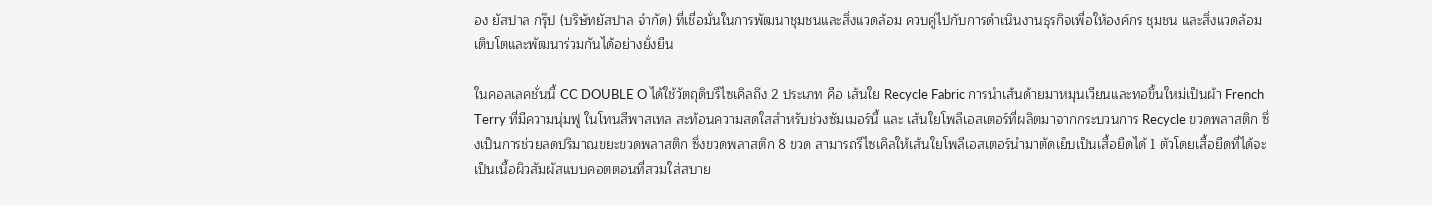อง ยัสปาล กรุ๊ป (บริษัทยัสปาล จำกัด) ที่เชื่อมั่นในการพัฒนาชุมชนและสิ่งแวดล้อม ควบคู่ไปกับการดำเนินงานธุรกิจเพื่อให้องค์กร ชุมชน และสิ่งแวดล้อม เติบโตและพัฒนาร่วมกันได้อย่างยั่งยืน

ในคอลเลคชั่นนี้ CC DOUBLE O ได้ใช้วัตถุดิบรีไซเคิลถึง 2 ประเภท คือ เส้นใย Recycle Fabric การนำเส้นด้ายมาหมุนเวียนและทอขึ้นใหม่เป็นผ้า French Terry ที่มีความนุ่มฟู ในโทนสีพาสเทล สะท้อนความสดใสสำหรับช่วงซัมเมอร์นี้ และ เส้นใยโพลีเอสเตอร์ที่ผลิตมาจากกระบวนการ Recycle ขวดพลาสติก ซึ่งเป็นการช่วยลดปริมาณขยะขวดพลาสติก ซึ่งขวดพลาสติก 8 ขวด สามารถรีไซเคิลให้เส้นใยโพลีเอสเตอร์นำมาตัดเย็บเป็นเสื้อยืดได้ 1 ตัวโดยเสื้อยืดที่ได้จะเป็นเนื้อผิวสัมผัสแบบคอตตอนที่สวมใส่สบาย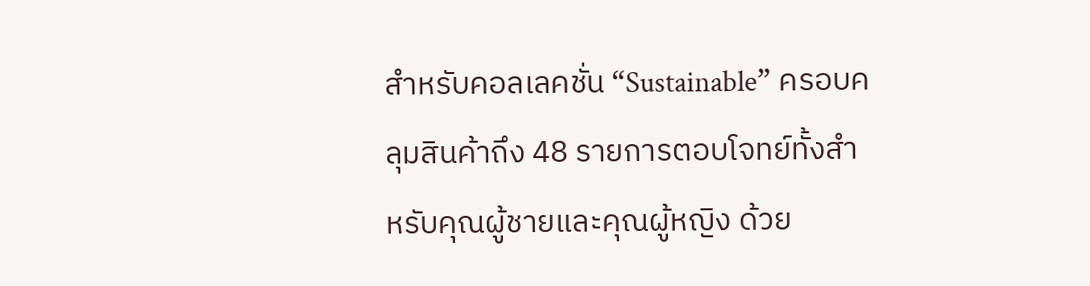สำหรับคอลเลคชั่น “Sustainable” ครอบคลุมสินค้าถึง 48 รายการตอบโจทย์ทั้งสำหรับคุณผู้ชายและคุณผู้หญิง ด้วย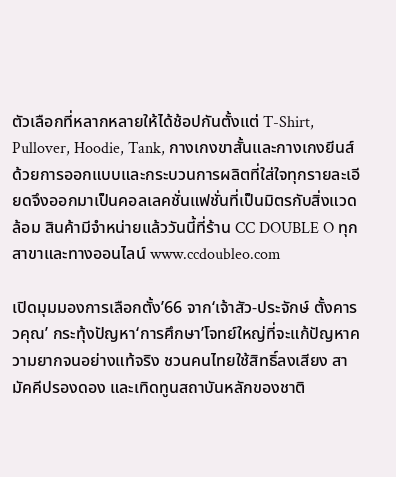ตัวเลือกที่หลากหลายให้ได้ช้อปกันตั้งแต่ T-Shirt, Pullover, Hoodie, Tank, กางเกงขาสั้นและกางเกงยีนส์ ด้วยการออกแบบและกระบวนการผลิตที่ใส่ใจทุกรายละเอียดจึงออกมาเป็นคอลเลคชั่นแฟชั่นที่เป็นมิตรกับสิ่งแวดล้อม สินค้ามีจำหน่ายแล้ววันนี้ที่ร้าน CC DOUBLE O ทุกสาขาและทางออนไลน์ www.ccdoubleo.com

เปิดมุมมองการเลือกตั้ง’66 จาก‘เจ้าสัว-ประจักษ์ ตั้งคารวคุณ’ กระทุ้งปัญหา‘การศึกษา’โจทย์ใหญ่ที่จะแก้ปัญหาความยากจนอย่างแท้จริง ชวนคนไทยใช้สิทธิ์ลงเสียง สามัคคีปรองดอง และเทิดทูนสถาบันหลักของชาติ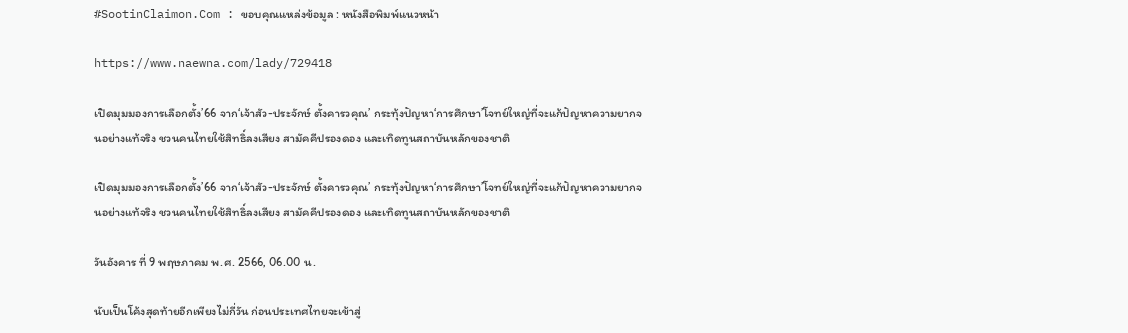#SootinClaimon.Com : ขอบคุณแหล่งข้อมูล : หนังสือพิมพ์แนวหน้า

https://www.naewna.com/lady/729418

เปิดมุมมองการเลือกตั้ง’66 จาก‘เจ้าสัว-ประจักษ์ ตั้งคารวคุณ’ กระทุ้งปัญหา‘การศึกษา’โจทย์ใหญ่ที่จะแก้ปัญหาความยากจนอย่างแท้จริง ชวนคนไทยใช้สิทธิ์ลงเสียง สามัคคีปรองดอง และเทิดทูนสถาบันหลักของชาติ

เปิดมุมมองการเลือกตั้ง’66 จาก‘เจ้าสัว-ประจักษ์ ตั้งคารวคุณ’ กระทุ้งปัญหา‘การศึกษา’โจทย์ใหญ่ที่จะแก้ปัญหาความยากจนอย่างแท้จริง ชวนคนไทยใช้สิทธิ์ลงเสียง สามัคคีปรองดอง และเทิดทูนสถาบันหลักของชาติ

วันอังคาร ที่ 9 พฤษภาคม พ.ศ. 2566, 06.00 น.

นับเป็นโค้งสุดท้ายอีกเพียงไม่กี่วัน ก่อนประเทศไทยจะเข้าสู่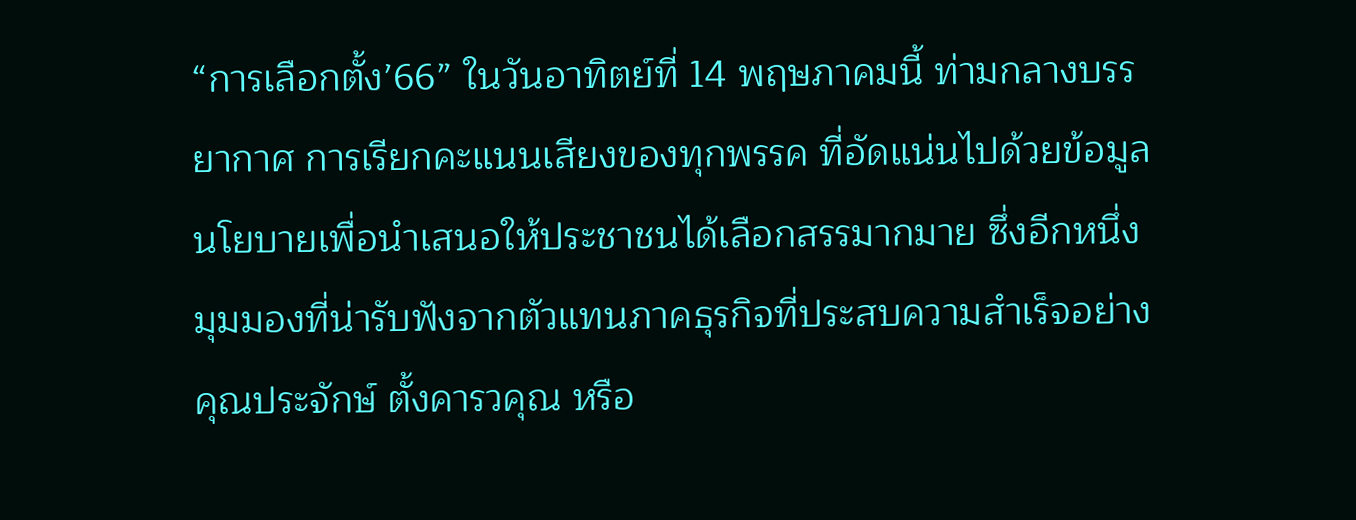“การเลือกตั้ง’66” ในวันอาทิตย์ที่ 14 พฤษภาคมนี้ ท่ามกลางบรรยากาศ การเรียกคะแนนเสียงของทุกพรรค ที่อัดแน่นไปด้วยข้อมูลนโยบายเพื่อนำเสนอให้ประชาชนได้เลือกสรรมากมาย ซึ่งอีกหนึ่งมุมมองที่น่ารับฟังจากตัวแทนภาคธุรกิจที่ประสบความสำเร็จอย่าง คุณประจักษ์ ตั้งคารวคุณ หรือ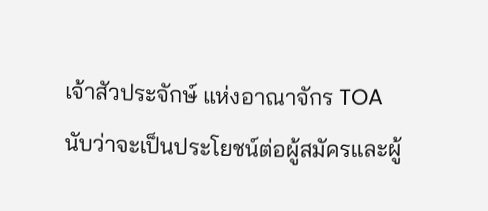เจ้าสัวประจักษ์ แห่งอาณาจักร TOA นับว่าจะเป็นประโยชน์ต่อผู้สมัครและผู้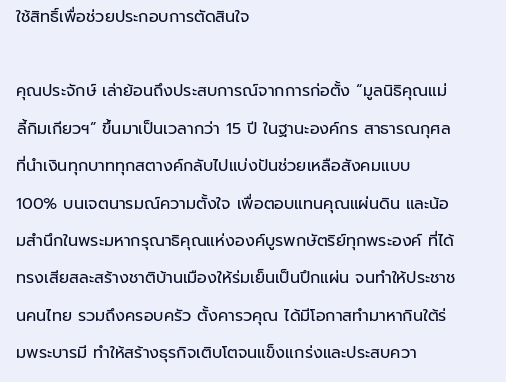ใช้สิทธิ์เพื่อช่วยประกอบการตัดสินใจ

คุณประจักษ์ เล่าย้อนถึงประสบการณ์จากการก่อตั้ง “มูลนิธิคุณแม่ลี้กิมเกียวฯ” ขึ้นมาเป็นเวลากว่า 15 ปี ในฐานะองค์กร สาธารณกุศล ที่นำเงินทุกบาททุกสตางค์กลับไปแบ่งปันช่วยเหลือสังคมแบบ 100% บนเจตนารมณ์ความตั้งใจ เพื่อตอบแทนคุณแผ่นดิน และน้อมสำนึกในพระมหากรุณาธิคุณแห่งองค์บูรพกษัตริย์ทุกพระองค์ ที่ได้ทรงเสียสละสร้างชาติบ้านเมืองให้ร่มเย็นเป็นปึกแผ่น จนทำให้ประชาชนคนไทย รวมถึงครอบครัว ตั้งคารวคุณ ได้มีโอกาสทำมาหากินใต้ร่มพระบารมี ทำให้สร้างธุรกิจเติบโตจนแข็งแกร่งและประสบควา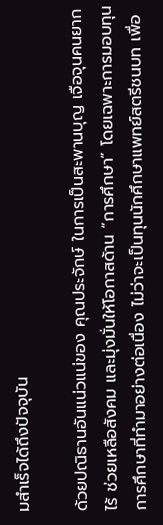มสำเร็จได้ถึงปัจจุบัน

ด้วยปณิธานอันแน่วแน่ของ คุณประจักษ์ ในการเป็นสะพานบุญ เจือจุนคนยากไร้ ช่วยเหลือสังคม และมุ่งมั่นให้โอกาสด้าน “การศึกษา” โดยเฉพาะการมอบทุนการศึกษาที่ทำมาอย่างต่อเนื่อง ไม่ว่าจะเป็นทุนนักศึกษาแพทย์สตรีชนบท เพื่อ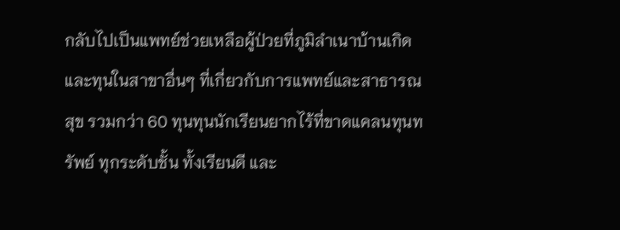กลับไปเป็นแพทย์ช่วยเหลือผู้ป่วยที่ภูมิลำเนาบ้านเกิด และทุนในสาขาอื่นๆ ที่เกี่ยวกับการแพทย์และสาธารณสุข รวมกว่า 60 ทุนทุนนักเรียนยากไร้ที่ขาดแคลนทุนทรัพย์ ทุกระดับชั้น ทั้งเรียนดี และ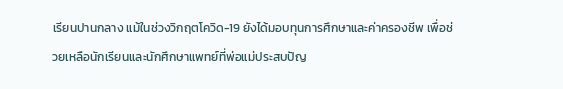เรียนปานกลาง แม้ในช่วงวิกฤตโควิด-19 ยังได้มอบทุนการศึกษาและค่าครองชีพ เพื่อช่วยเหลือนักเรียนและนักศึกษาแพทย์ที่พ่อแม่ประสบปัญ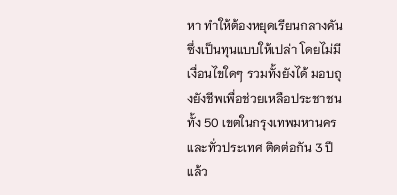หา ทำให้ต้องหยุดเรียนกลางคัน ซึ่งเป็นทุนแบบให้เปล่า โดยไม่มีเงื่อนไขใดๆ รวมทั้งยังได้ มอบถุงยังชีพเพื่อช่วยเหลือประชาชนทั้ง 50 เขตในกรุงเทพมหานครและทั่วประเทศ ติดต่อกัน 3 ปีแล้ว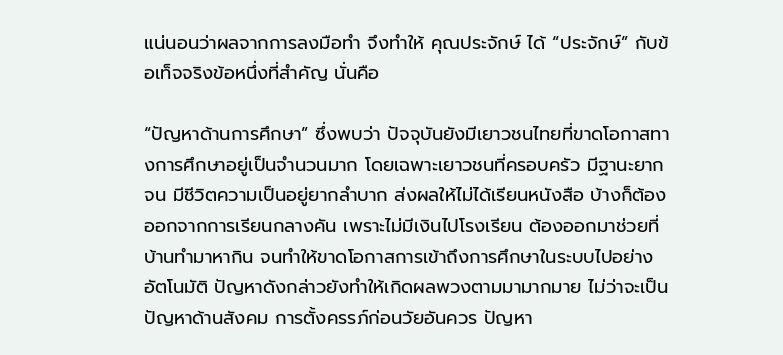แน่นอนว่าผลจากการลงมือทำ จึงทำให้ คุณประจักษ์ ได้ “ประจักษ์” กับข้อเท็จจริงข้อหนึ่งที่สำคัญ นั่นคือ

“ปัญหาด้านการศึกษา” ซึ่งพบว่า ปัจจุบันยังมีเยาวชนไทยที่ขาดโอกาสทางการศึกษาอยู่เป็นจำนวนมาก โดยเฉพาะเยาวชนที่ครอบครัว มีฐานะยากจน มีชีวิตความเป็นอยู่ยากลำบาก ส่งผลให้ไม่ได้เรียนหนังสือ บ้างก็ต้องออกจากการเรียนกลางคัน เพราะไม่มีเงินไปโรงเรียน ต้องออกมาช่วยที่บ้านทำมาหากิน จนทำให้ขาดโอกาสการเข้าถึงการศึกษาในระบบไปอย่างอัตโนมัติ ปัญหาดังกล่าวยังทำให้เกิดผลพวงตามมามากมาย ไม่ว่าจะเป็นปัญหาด้านสังคม การตั้งครรภ์ก่อนวัยอันควร ปัญหา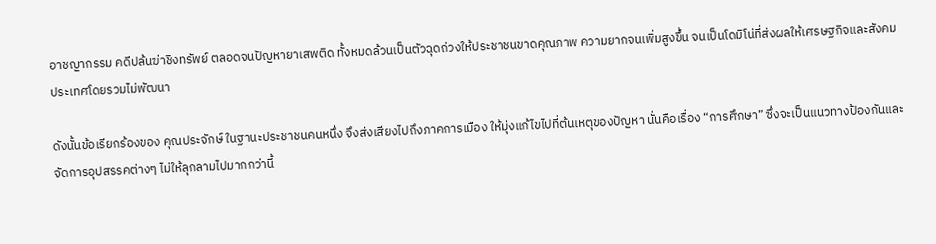อาชญากรรม คดีปล้นฆ่าชิงทรัพย์ ตลอดจนปัญหายาเสพติด ทั้งหมดล้วนเป็นตัวฉุดถ่วงให้ประชาชนขาดคุณภาพ ความยากจนเพิ่มสูงขึ้น จนเป็นโดมิโน่ที่ส่งผลให้เศรษฐกิจและสังคมประเทศโดยรวมไม่พัฒนา

ดังนั้นข้อเรียกร้องของ คุณประจักษ์ ในฐานะประชาชนคนหนึ่ง จึงส่งเสียงไปถึงภาคการเมือง ให้มุ่งแก้ไขไปที่ต้นเหตุของปัญหา นั่นคือเรื่อง “การศึกษา” ซึ่งจะเป็นแนวทางป้องกันและจัดการอุปสรรคต่างๆ ไม่ให้ลุกลามไปมากกว่านี้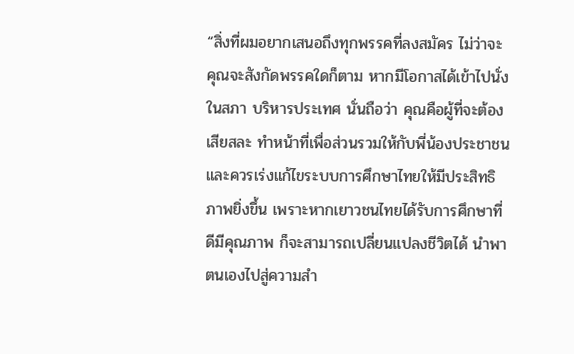“สิ่งที่ผมอยากเสนอถึงทุกพรรคที่ลงสมัคร ไม่ว่าจะคุณจะสังกัดพรรคใดก็ตาม หากมีโอกาสได้เข้าไปนั่งในสภา บริหารประเทศ นั่นถือว่า คุณคือผู้ที่จะต้องเสียสละ ทำหน้าที่เพื่อส่วนรวมให้กับพี่น้องประชาชน และควรเร่งแก้ไขระบบการศึกษาไทยให้มีประสิทธิภาพยิ่งขึ้น เพราะหากเยาวชนไทยได้รับการศึกษาที่ดีมีคุณภาพ ก็จะสามารถเปลี่ยนแปลงชีวิตได้ นำพาตนเองไปสู่ความสำ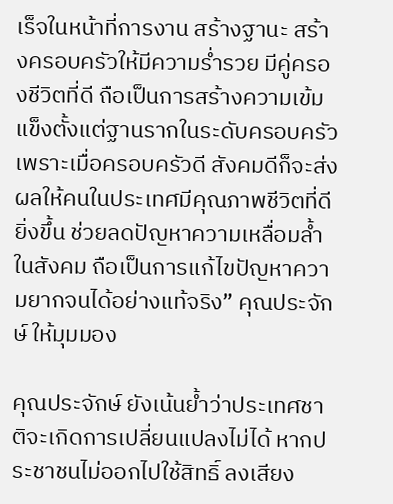เร็จในหน้าที่การงาน สร้างฐานะ สร้างครอบครัวให้มีความร่ำรวย มีคู่ครองชีวิตที่ดี ถือเป็นการสร้างความเข้มแข็งตั้งแต่ฐานรากในระดับครอบครัว เพราะเมื่อครอบครัวดี สังคมดีก็จะส่งผลให้คนในประเทศมีคุณภาพชีวิตที่ดียิ่งขึ้น ช่วยลดปัญหาความเหลื่อมล้ำในสังคม ถือเป็นการแก้ไขปัญหาความยากจนได้อย่างแท้จริง” คุณประจักษ์ ให้มุมมอง

คุณประจักษ์ ยังเน้นย้ำว่าประเทศชาติจะเกิดการเปลี่ยนแปลงไม่ได้ หากประชาชนไม่ออกไปใช้สิทธิ์ ลงเสียง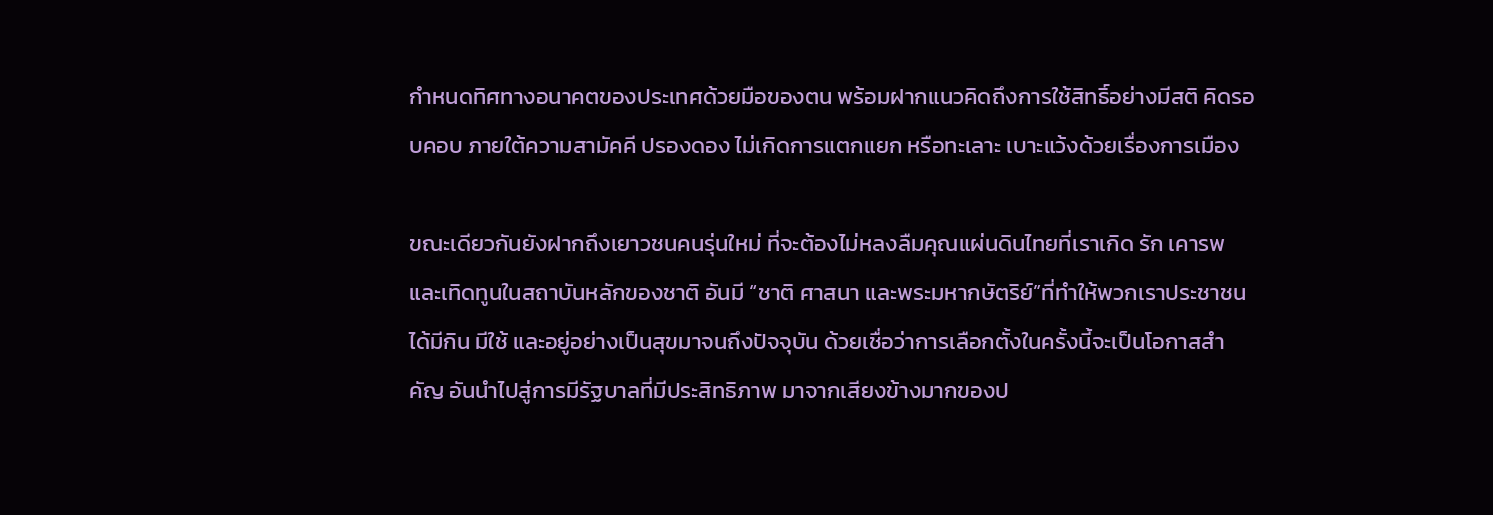กำหนดทิศทางอนาคตของประเทศด้วยมือของตน พร้อมฝากแนวคิดถึงการใช้สิทธิ์อย่างมีสติ คิดรอบคอบ ภายใต้ความสามัคคี ปรองดอง ไม่เกิดการแตกแยก หรือทะเลาะ เบาะแว้งด้วยเรื่องการเมือง

ขณะเดียวกันยังฝากถึงเยาวชนคนรุ่นใหม่ ที่จะต้องไม่หลงลืมคุณแผ่นดินไทยที่เราเกิด รัก เคารพ และเทิดทูนในสถาบันหลักของชาติ อันมี “ชาติ ศาสนา และพระมหากษัตริย์”ที่ทำให้พวกเราประชาชนได้มีกิน มีใช้ และอยู่อย่างเป็นสุขมาจนถึงปัจจุบัน ด้วยเชื่อว่าการเลือกตั้งในครั้งนี้จะเป็นโอกาสสำคัญ อันนำไปสู่การมีรัฐบาลที่มีประสิทธิภาพ มาจากเสียงข้างมากของป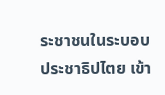ระชาชนในระบอบประชาธิปไตย เข้า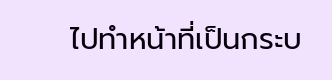ไปทำหน้าที่เป็นกระบ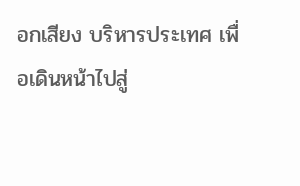อกเสียง บริหารประเทศ เพื่อเดินหน้าไปสู่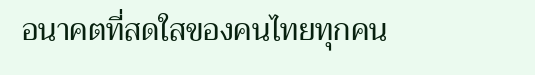อนาคตที่สดใสของคนไทยทุกคน